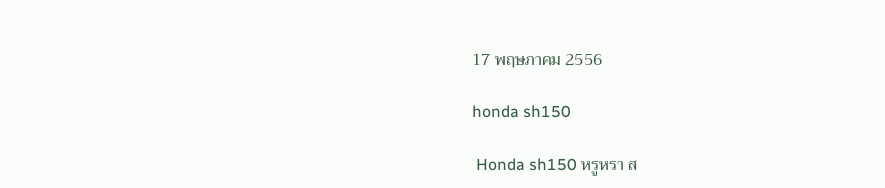17 พฤษภาคม 2556

honda sh150

 Honda sh150 หรูหรา ส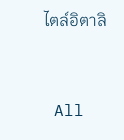ไตล์อิตาลิ


 All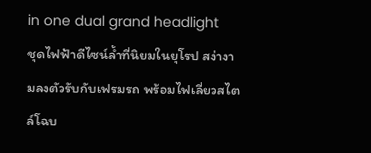in one dual grand headlight
ชุดไฟฟ้าดีไซน์ล้ำที่นิยมในยุโรป สง่างามลงตัวรับกับเฟรมรถ พร้อมไฟเลี่ยวสไตล์โฉบ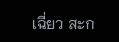เฉี่ยว สะก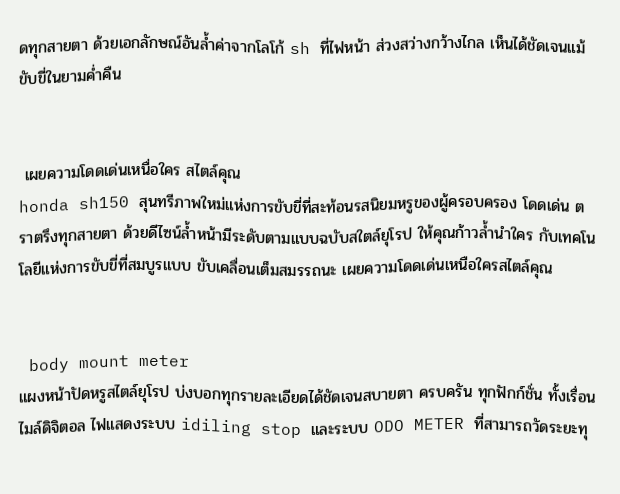ดทุกสายตา ด้วยเอกลักษณ์อันล้ำค่าจากโลโก้ sh ที่ไฟหน้า ส่วงสว่างกว้างไกล เห็นได้ชัดเจนแม้ขับขี่ในยามค่ำคืน


 เผยความโดดเด่นเหนื่อใคร สไตล์คุณ
honda sh150 สุนทรีภาพใหม่แห่งการขับขี่ที่สะท้อนรสนิยมหรูของผู้ครอบครอง โดดเด่น ตราตรึงทุกสายตา ด้วยดีไซน์ล้ำหน้ามีระดับตามแบบฉบับสใตล์ยุโรป ให้คุณก้าวล้ำนำใคร กับเทคโนโลยีแห่งการขับขี่ที่สมบูรแบบ ขับเคลื่อนเต็มสมรรถนะ เผยความโดดเด่นเหนือใครสไตล์คุณ


 body mount meter
แผงหน้าปัดหรูสไตล์ยุโรป บ่งบอกทุกรายละเอียดได้ชัดเจนสบายตา ครบครัน ทุกฟักก์ชั่น ทั้งเรื่อนไมล์ดิจิตอล ไฟแสดงระบบ idiling stop และระบบ ODO METER ที่สามารถวัดระยะทุ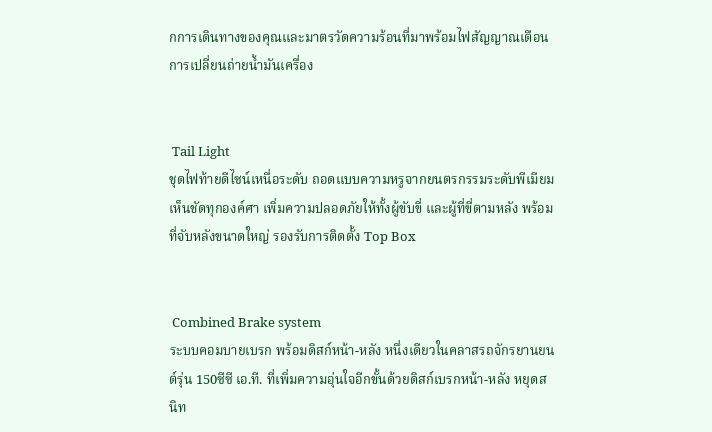กการเดินทางของคุณและมาตรวัดความร้อนที่มาพร้อมไฟสัญญาณเตือนการเปลี่ยนถ่ายน้ำมันเครื่อง


 Tail Light
ชุดไฟท้ายดีไซน์เหนื่อระดับ ถอดแบบความหรูจากยนตรกรรมระดับพีเมียม เห็นชัดทุกองค์ศา เพิ่มความปลอดภัยให้ทั้งผู้ขับขี่ และผู้ที่ขี่ตามหลัง พร้อมที่จับหลังขนาดใหญ่ รองรับการติดตั้ง Top Box


 Combined Brake system
ระบบคอมบายเบรก พร้อมดิสก์หน้า-หลัง หนึ่งเดียวในคลาสรถจักรยานยนต์รุ่น 150ซีซี เอ.ที. ที่เพิ่มความอุ่นใจอีกขั้นด้วยดิสก์เบรกหน้า-หลัง หยุดสนิท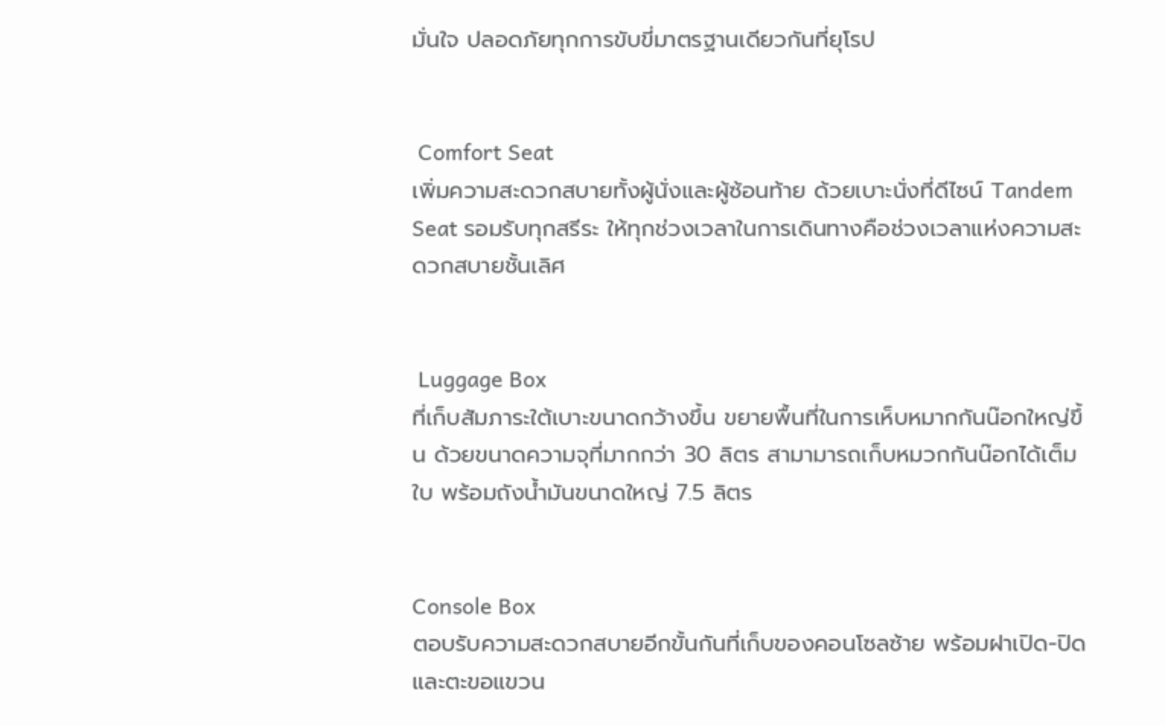มั่นใจ ปลอดภัยทุกการขับขี่มาตรฐานเดียวกันที่ยุโรป


 Comfort Seat
เพิ่มความสะดวกสบายทั้งผู้นั่งและผู้ซ้อนท้าย ด้วยเบาะนั่งที่ดีไซน์ Tandem Seat รอมรับทุกสรีระ ให้ทุกช่วงเวลาในการเดินทางคือช่วงเวลาแห่งความสะดวกสบายชั้นเลิศ


 Luggage Box
ที่เก็บสัมภาระใต้เบาะขนาดกว้างขึ้น ขยายพื้นที่ในการเห็บหมากกันน๊อกใหญ่ขึ้น ด้วยขนาดความจุที่มากกว่า 30 ลิตร สามามารถเก็บหมวกกันน๊อกได้เต็มใบ พร้อมถังน้ำมันขนาดใหญ่ 7.5 ลิตร


Console Box
ตอบรับความสะดวกสบายอีกขั้นกันที่เก็บของคอนโซลซ้าย พร้อมฝาเปิด-ปิดและตะขอแขวน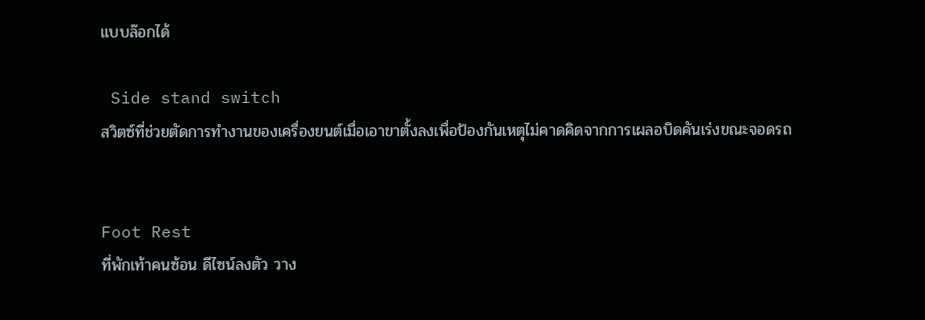แบบล๊อกได้

 Side stand switch
สวิตซ์ที่ช่วยตัดการทำงานของเครื่องยนต์เมื่อเอาขาตั้งลงเพื่อป้องกันเหตุไม่คาดคิดจากการเผลอบิดคันเร่งขณะจอดรถ


Foot Rest
ที่พักเท้าคนซ้อน ดีไซน์ลงตัว วาง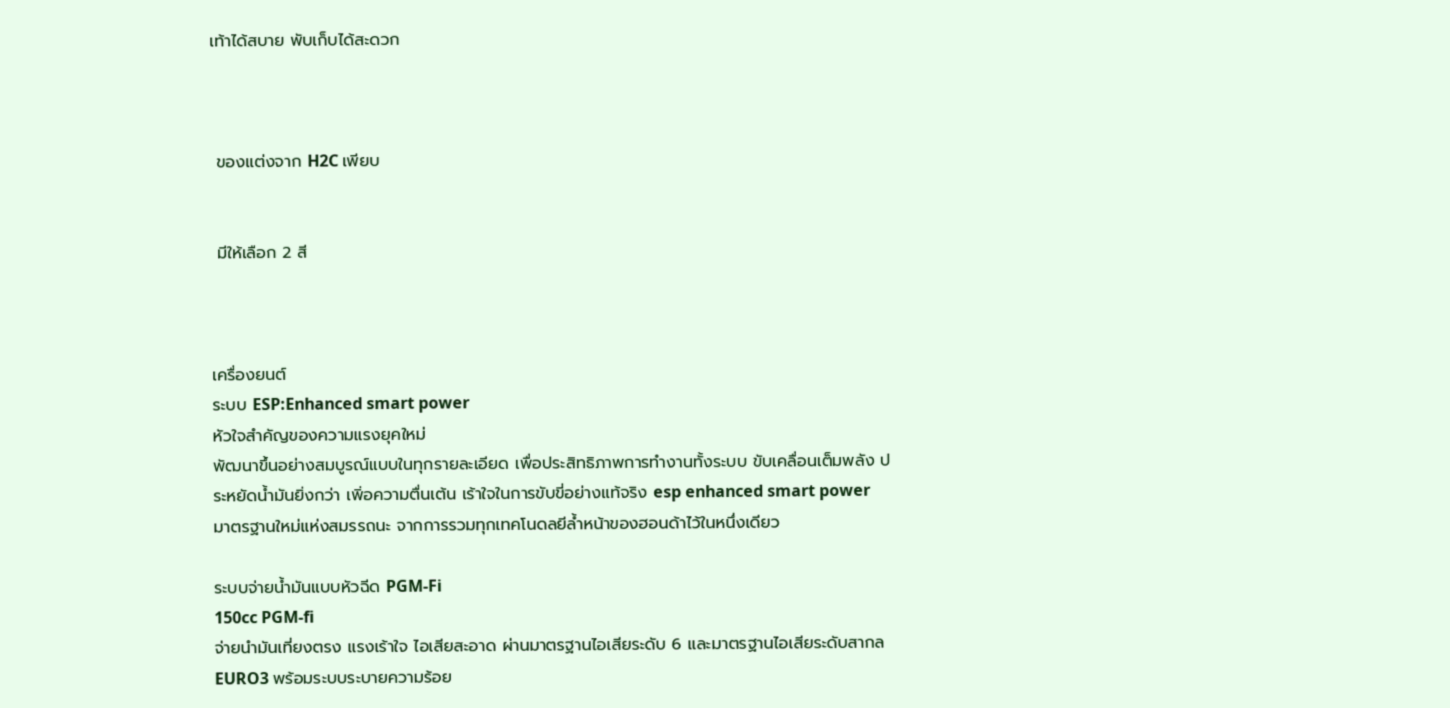เท้าได้สบาย พับเก็บได้สะดวก



 ของแต่งจาก H2C เพียบ


 มีให้เลือก 2 สี



เครื่องยนต์
ระบบ ESP:Enhanced smart power
หัวใจสำคัญของความแรงยุคใหม่
พัฒนาขึ้นอย่างสมบูรณ์แบบในทุกรายละเอียด เพื่อประสิทธิภาพการทำงานทั้งระบบ ขับเคลื่อนเต็มพลัง ประหยัดน้ำมันยิ่งกว่า เพิ่อความตื่นเต้น เร้าใจในการขับขี่อย่างแท้จริง esp enhanced smart power มาตรฐานใหม่แห่งสมรรถนะ จากการรวมทุกเทคโนดลยีล้ำหน้าของฮอนด้าไว้ในหนึ่งเดียว

ระบบจ่ายน้ำมันแบบหัวฉีด PGM-Fi
150cc PGM-fi
จ่ายนำมันเที่ยงตรง แรงเร้าใจ ไอเสียสะอาด ผ่านมาตรฐานไอเสียระดับ 6 และมาตรฐานไอเสียระดับสากล EURO3 พร้อมระบบระบายความร้อย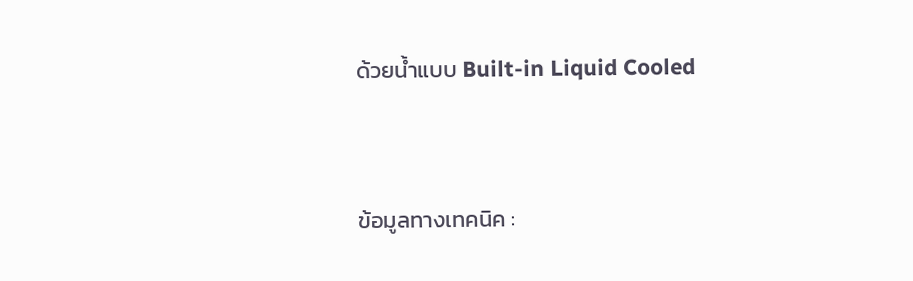ด้วยน้ำแบบ Built-in Liquid Cooled


ข้อมูลทางเทคนิค :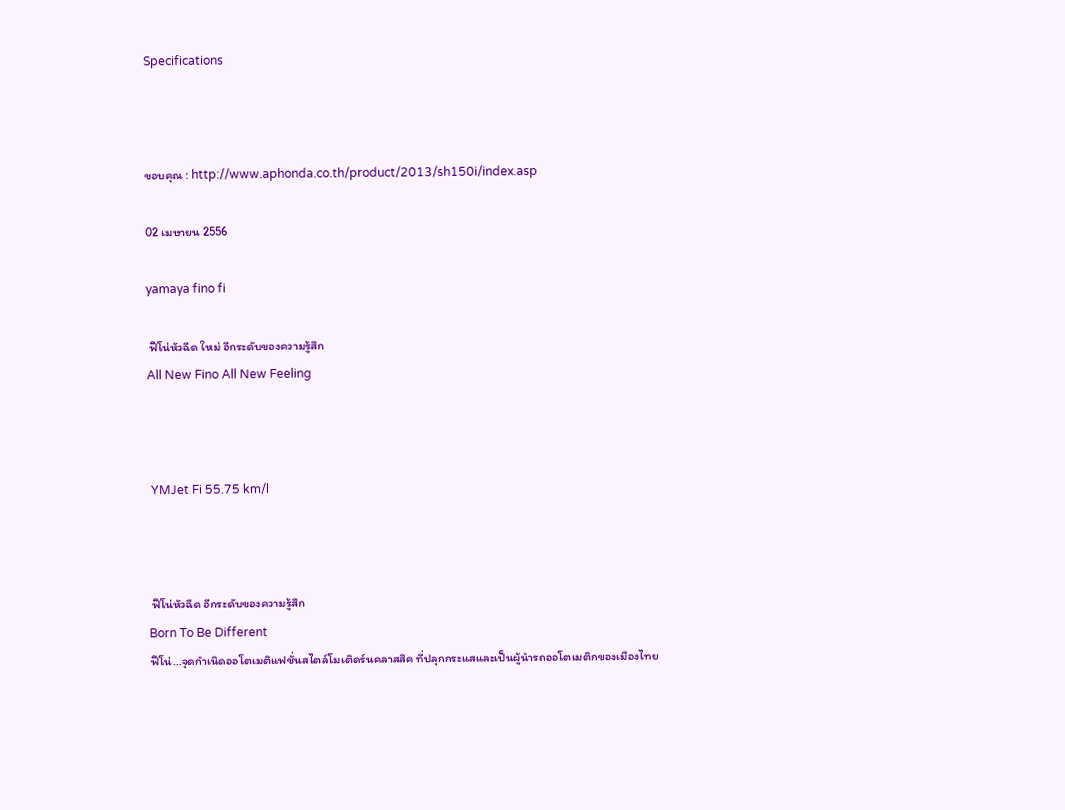Specifications



ขอบคุณ : http://www.aphonda.co.th/product/2013/sh150i/index.asp

02 เมษายน 2556

yamaya fino fi

 ฟีโน่หัวฉีด ใหม่ อีกระดับของความรู้สึก
All New Fino All New Feeling



 YMJet Fi 55.75 km/l



 ฟีโน่หัวฉีด อีกระดับของความรู้สึก
Born To Be Different
ฟีโน่...จุดกำเนิดออโตเมติแฟชั่นสไตล์โมเติดร์นคลาสสิค ที่ปลุกกระแสและเป็นผู้นำรถออโตเมติกของเมืองไทย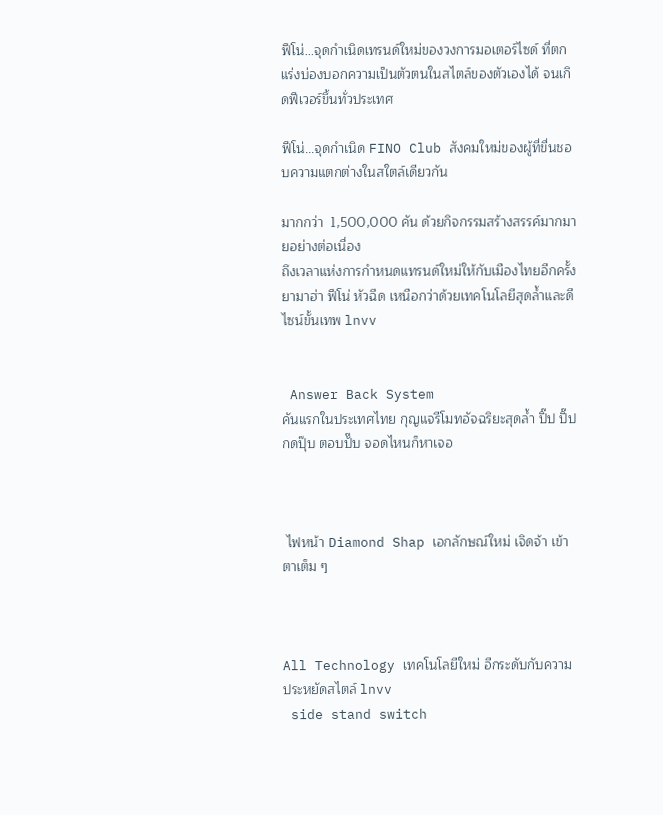ฟีโน่...จุดกำเนิดเทรนด์ใหม่ของวงการมอเตอร์ไซด์ ที่ตกแร่งบ่องบอกความเป็นตัวตนในสไตล์ของตัวเองได้ จนเกิดฟีเวอร์ขึ้นทั่วประเทศ

ฟีโน่...จุดกำเนิด FINO Club สังคมใหม่ของผู้ที่ขื่นชอบความแตกต่างในสใตล์เดียวกัน

มากกว่า  1,500,000 คัน ด้วยกิจกรรมสร้างสรรค์มากมายอย่างต่อเนื่อง
ถึงเวลาแห่งการกำหนดแทรนด์ใหม่ให้กับเมืองไทยอีกครั้ง
ยามาฮ่า ฟีโน่ หัวฉีด เหนือกว่าด้วยเทคโนโลยีสุดล้ำและดีไซน์ขั้นเทพ lnvv


 Answer Back System
คันแรกในประเทศไทย กุญแจรีโมทอัจฉริยะสุดล้ำ ปิ๊ป ปิ๊ป กดปุ๊บ ตอบปั๊บ จอดไหนก็หาเจอ



 ไฟหน้า Diamond Shap เอกลักษณ์ใหม่ เจิดจ้า เข้าตาเต็ม ๆ



All Technology เทคโนโลยีใหม่ อีกระดับกับความประหยัดสไตล์ lnvv
 side stand switch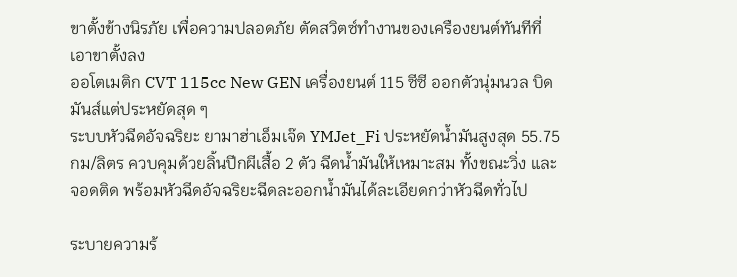ขาตั้งข้างนิรภัย เพื่อความปลอดภัย ตัดสวิตซ์ทำงานของเครืองยนต์ทันทีที่เอาขาตั้งลง
ออโตเมติก CVT 115cc New GEN เครื่องยนต์ 115 ซีซี ออกตัวนุ่มนวล บิดมันส์แต่ประหยัดสุด ๆ
ระบบหัวฉีดอัจฉริยะ ยามาฮ่าเอ็มเจ๊ด YMJet_Fi ประหยัดน้ำมันสูงสุด 55.75 กม/ลิตร ควบคุมด้วยลิ้นปีกผีเสื้อ 2 ตัว ฉีดน้ำมันให้เหมาะสม ทั้งขณะวิ่ง และจอดติด พร้อมหัวฉีดอัจฉริยะฉีดละออกน้ำมันได้ละเอียดกว่าหัวฉีดทั่วไป

ระบายความร้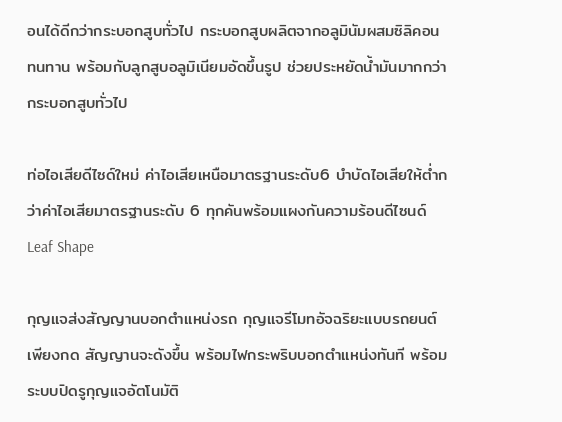อนได้ดีกว่ากระบอกสูบทั่วไป กระบอกสูบผลิตจากอลูมินัมผสมซิลิคอน ทนทาน พร้อมกับลูกสูบอลูมิเนียมอัดขึ้นรูป ช่วยประหยัดน้ำมันมากกว่ากระบอกสูบทั่วไป

ท่อไอเสียดีไซด์ใหม่ ค่าไอเสียเหนือมาตรฐานระดับ6 บำบัดไอเสียให้ต่ำกว่าค่าไอเสียมาตรฐานระดับ 6 ทุกคันพร้อมแผงกันความร้อนดีไซนด์ Leaf Shape

กุญแจส่งสัญญานบอกตำแหน่งรถ กุญแจรีโมทอัจฉริยะแบบรถยนต์ เพียงกด สัญญานจะดังขึ้น พร้อมไฟกระพริบบอกตำแหน่งทันที พร้อมระบบปิดรูกุญแจอัตโนมัติ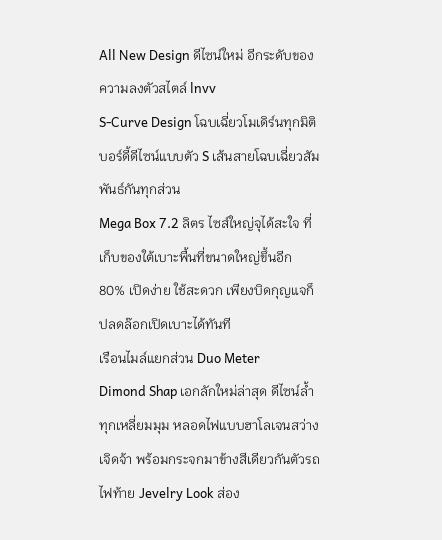All New Design ดีไซน์ใหม่ อีกระดับของความลงตัวสไตล์ lnvv
S-Curve Design โฉบเฉี่ยวโมเดิร์นทุกมิติ บอร์ดี้ดีไซน์แบบตัว S เส้นสายโฉบเฉี่ยวสัมพันธ์กันทุกส่วน
Mega Box 7.2 ลิตร ไซส์ใหญ่จุได้สะใจ ที่เก็บของใต้เบาะพื้นที่ขนาดใหญ่ขึ้นอีก 80% เปิดง่าย ใช้สะดวก เพียงบิดกุญแจก็ปลดล๊อกเปิดเบาะได้ทันที
เรือนไมล์แยกส่วน Duo Meter
Dimond Shap เอกลักใหม่ล่าสุด ดีไซน์ล้ำทุกเหลี่ยมมุม หลอดไฟแบบฮาโลเจนสว่างเจิดจ้า พร้อมกระจกมาข้างสีเดียวกันตัวรถ
ไฟท้าย Jevelry Look ส่อง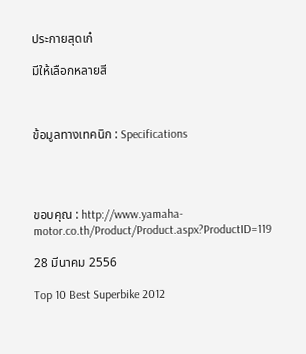ประกายสุดเก๋

มีให้เลือกหลายสี



ข้อมูลทางเทคนิก : Specifications




ขอบคุณ : http://www.yamaha-motor.co.th/Product/Product.aspx?ProductID=119

28 มีนาคม 2556

Top 10 Best Superbike 2012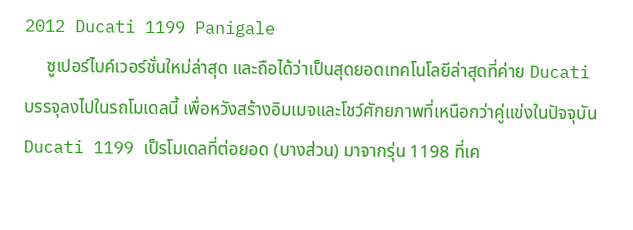2012 Ducati 1199 Panigale
     ซูเปอร์ไบค์เวอร์ชั่นใหม่ล่าสุด และถือได้ว่าเป็นสุดยอดเทคโนโลยีล่าสุดที่ค่าย Ducati บรรจุลงไปในรถโมเดลนี้ เพื่อหวังสร้างอิมเมจและโชว์ศักยภาพที่เหนือกว่าคู่แข่งในปัจจุบัน Ducati 1199 เป็รโมเดลที่ต่อยอด (บางส่วน) มาจากรุ่น 1198 ที่เค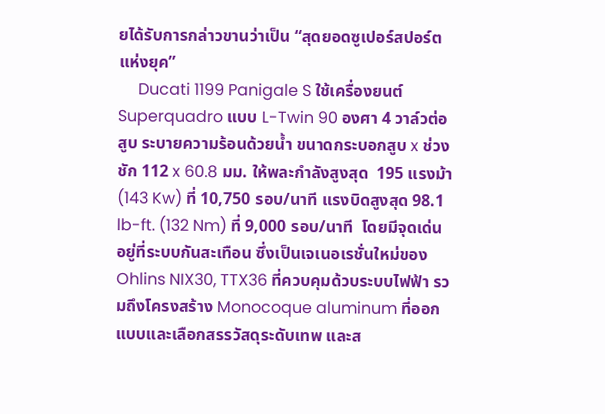ยได้รับการกล่าวขานว่าเป็น “สุดยอดซูเปอร์สปอร์ตแห่งยุค”
     Ducati 1199 Panigale S ใช้เครื่องยนต์ Superquadro แบบ L-Twin 90 องศา 4 วาล์วต่อสูบ ระบายความร้อนด้วยน้ำ ขนาดกระบอกสูบ x ช่วงชัก 112 x 60.8 มม. ให้พละกำลังสูงสุด  195 แรงม้า (143 Kw) ที่ 10,750 รอบ/นาที แรงบิดสูงสุด 98.1 lb-ft. (132 Nm) ที่ 9,000 รอบ/นาที  โดยมีจุดเด่นอยู่ที่ระบบกันสะเทือน ซึ่งเป็นเจเนอเรชั่นใหม่ของ Ohlins NIX30, TTX36 ที่ควบคุมด้วบระบบไฟฟ้า รวมถึงโครงสร้าง Monocoque aluminum ที่ออกแบบและเลือกสรรวัสดุระดับเทพ และส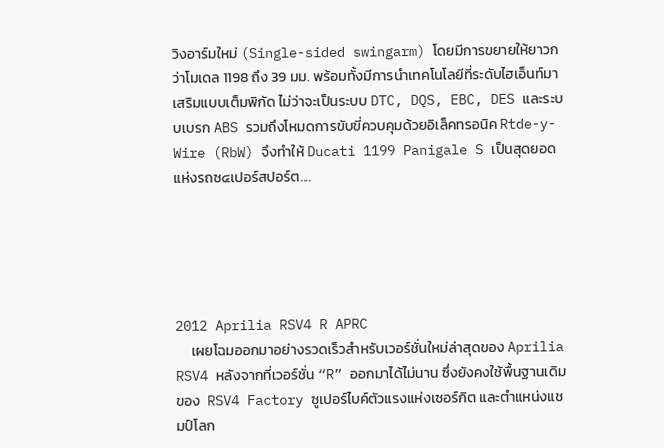วิงอาร์มใหม่ (Single-sided swingarm) โดยมีการขยายให้ยาวกว่าโมเดล 1198 ถึง 39 มม. พร้อมทั้งมีการนำเทคโนโลยีที่ระดับไฮเอ็นท์มาเสริมแบบเต็มพิกัด ไม่ว่าจะเป็นระบบ DTC, DQS, EBC, DES และระบบเบรก ABS รวมถึงโหมดการขับขี่ควบคุมด้วยอิเล็คทรอนิค Rtde-y-Wire (RbW) จึงทำให้ Ducati 1199 Panigale S เป็นสุดยอดแห่งรถซ๔เปอร์สปอร์ต....





2012 Aprilia RSV4 R APRC
     เผยโฉมออกมาอย่างรวดเร็วสำหรับเวอร์ชั่นใหม่ล่าสุดของ Aprilia RSV4 หลังจากที่เวอร์ชั่น “R” ออกมาได้ไม่นาน ซึ่งยังคงใช้พื้นฐานเดิมของ  RSV4 Factory ซูเปอร์ไบค์ตัวแรงแห่งเซอร์กิต และตำแหน่งแชมป์โลก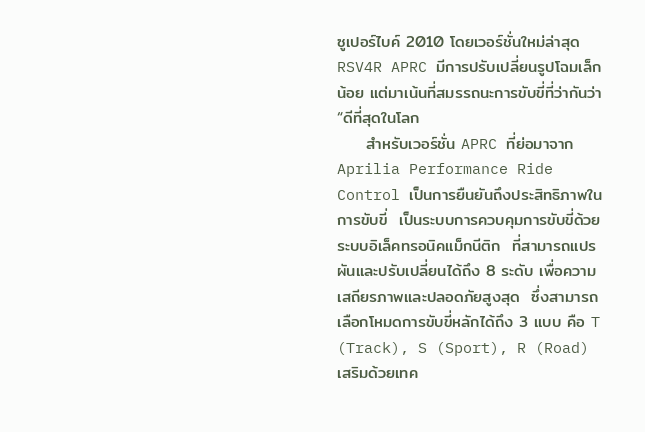ซูเปอร์ไบค์ 2010 โดยเวอร์ชั่นใหม่ล่าสุด RSV4R APRC มีการปรับเปลี่ยนรูปโฉมเล็กน้อย แต่มาเน้นที่สมรรถนะการขับขี่ที่ว่ากันว่า “ดีที่สุดในโลก
     สำหรับเวอร์ชั่น APRC ที่ย่อมาจาก Aprilia Performance Ride Control เป็นการยืนยันถึงประสิทธิภาพในการขับขี่  เป็นระบบการควบคุมการขับขี่ด้วยระบบอิเล็คทรอนิคแม็กนีติก  ที่สามารถแปรผันและปรับเปลี่ยนได้ถึง 8 ระดับ เพื่อความเสถียรภาพและปลอดภัยสูงสุด  ซึ่งสามารถเลือกโหมดการขับขี่หลักได้ถึง 3 แบบ คือ T (Track), S (Sport), R (Road) เสริมด้วยเทค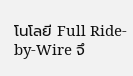โนโลยี Full Ride-by-Wire จึ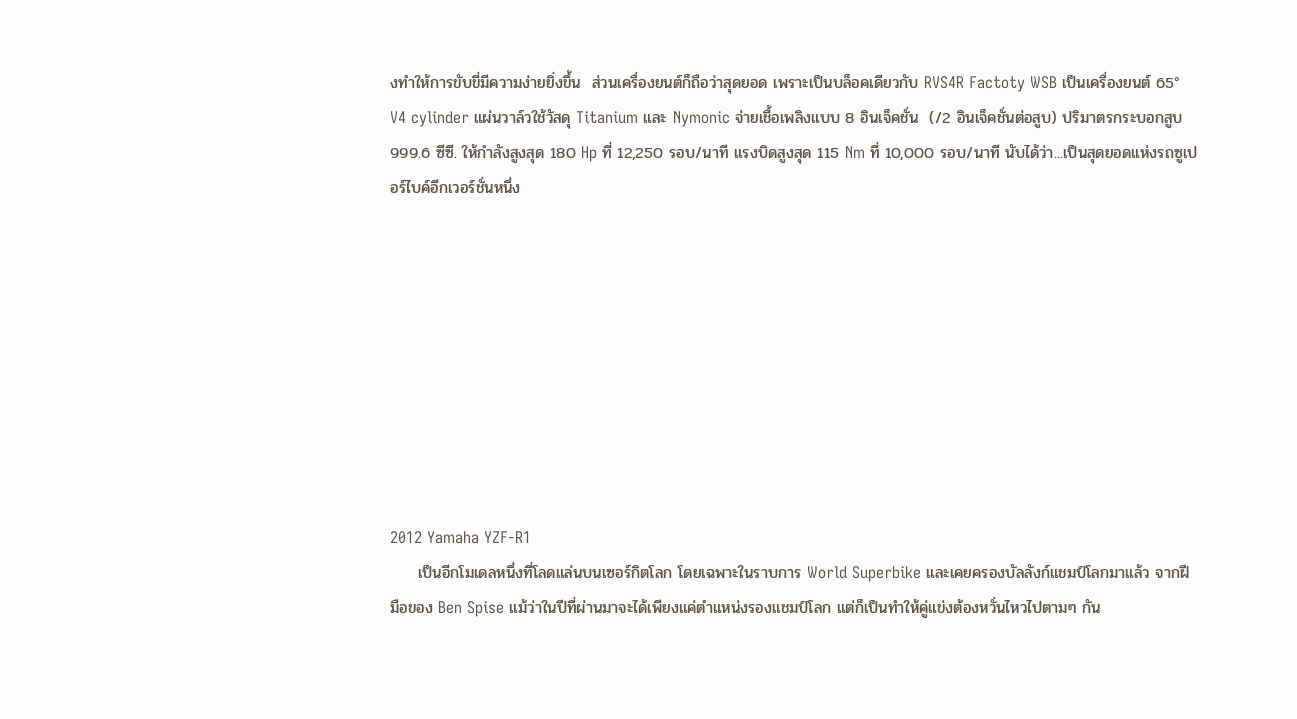งทำให้การขับขี่มีความง่ายยิ่งขึ้น  ส่วนเครื่องยนต์ก็ถือว่าสุดยอด เพราะเป็นบล็อคเดียวกับ RVS4R Factoty WSB เป็นเครื่องยนต์ 65° V4 cylinder แผ่นวาล์วใช้วัสดุ Titanium และ Nymonic จ่ายเชื้อเพลิงแบบ 8 อินเจ็คชั่น  (/2 อินเจ็คชั่นต่อสูบ) ปริมาตรกระบอกสูบ 999.6 ซีซี. ให้กำลังสูงสุด 180 Hp ที่ 12,250 รอบ/นาที แรงบิดสูงสุด 115 Nm ที่ 10,000 รอบ/นาที นับได้ว่า...เป็นสุดยอดแห่งรถซูเปอร์ไบค์อีกเวอร์ชั่นหนึ่ง









2012 Yamaha YZF-R1
     เป็นอีกโมเดลหนึ่งที่โลดแล่นบนเซอร์กิตโลก โดยเฉพาะในราบการ World Superbike และเคยครองบัลลังก์แชมป์โลกมาแล้ว จากฝีมือของ Ben Spise แม้ว่าในปีที่ผ่านมาจะได้เพียงแค่ตำแหน่งรองแชมป์โลก แต่ก็เป็นทำให้คู่แข่งต้องหวั่นไหวไปตามๆ กัน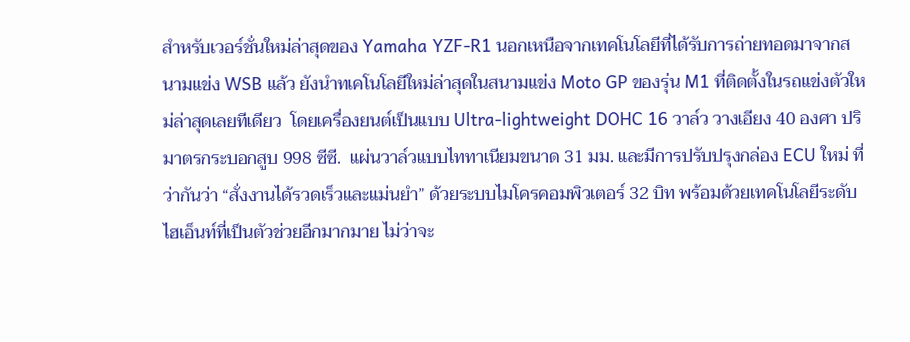สำหรับเวอร์ชั่นใหม่ล่าสุดของ Yamaha YZF-R1 นอกเหนือจากเทคโนโลยีที่ได้รับการถ่ายทอดมาจากสนามแข่ง WSB แล้ว ยังนำทเคโนโลยีใหม่ล่าสุดในสนามแข่ง Moto GP ของรุ่น M1 ที่ติดตั้งในรถแข่งตัวใหม่ล่าสุดเลยทีเดียว  โดยเครื่องยนต์เป็นแบบ Ultra-lightweight DOHC 16 วาล์ว วางเอียง 40 องศา ปริมาตรกระบอกสูบ 998 ซีซี.  แผ่นวาล์วแบบไททาเนียมขนาด 31 มม. และมีการปรับปรุงกล่อง ECU ใหม่ ที่ว่ากันว่า “สั่งงานได้รวดเร็วและแม่นยำ” ด้วยระบบไมโครคอมพิวเตอร์ 32 บิท พร้อมด้วยเทคโนโลยีระดับไฮเอ็นท์ที่เป็นตัวช่วยอีกมากมาย ไม่ว่าจะ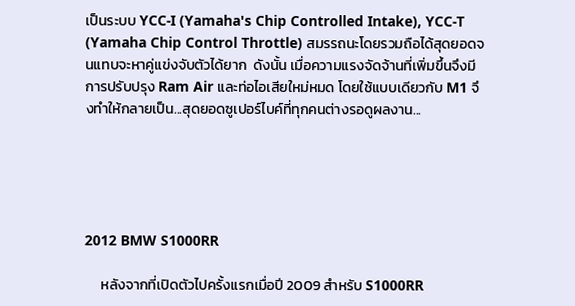เป็นระบบ YCC-I (Yamaha's Chip Controlled Intake), YCC-T (Yamaha Chip Control Throttle) สมรรถนะโดยรวมถือได้สุดยอดจนแทบจะหาคู่แข่งจับตัวได้ยาก  ดังนั้น เมื่อความแรงจัดจ้านที่เพิ่มขึ้นจึงมีการปรับปรุง Ram Air และท่อไอเสียใหม่หมด โดยใช้แบบเดียวกับ M1 จึงทำให้กลายเป็น...สุดยอดซูเปอร์ไบค์ที่ทุกคนต่างรอดูผลงาน...





2012 BMW S1000RR

     หลังจากที่เปิดตัวไปครั้งแรกเมื่อปี 2009 สำหรับ S1000RR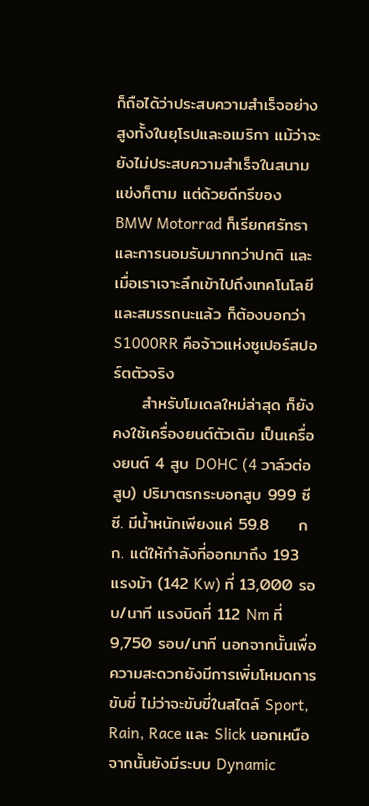ก็ถือได้ว่าประสบความสำเร็จอย่างสูงทั้งในยุโรปและอเมริกา แม้ว่าจะยังไม่ประสบความสำเร็จในสนามแข่งก็ตาม แต่ด้วยดีกรีของ BMW Motorrad ก็เรียกศรัทธาและการนอมรับมากกว่าปกติ และเมื่อเราเจาะลึกเข้าไปถึงเทคโนโลยีและสมรรถนะแล้ว ก็ต้องบอกว่า S1000RR คือจ้าวแห่งซูเปอร์สปอร์ตตัวจริง
     สำหรับโมเดลใหม่ล่าสุด ก็ยังคงใช้เครื่องยนต์ตัวเดิม เป็นเครื่องยนต์ 4 สูบ DOHC (4 วาล์วต่อสูบ) ปริมาตรกระบอกสูบ 999 ซีซี. มีน้ำหนักเพียงแค่ 59.8     กก. แต่ให้กำลังที่ออกมาถึง 193 แรงม้า (142 Kw) ที่ 13,000 รอบ/นาที แรงบิดที่ 112 Nm ที่ 9,750 รอบ/นาที นอกจากนั้นเพื่อความสะดวกยังมีการเพิ่มโหมดการขับขี่ ไม่ว่าจะขับขี่ในสไตล์ Sport, Rain, Race และ Slick นอกเหนือจากนั้นยังมีระบบ Dynamic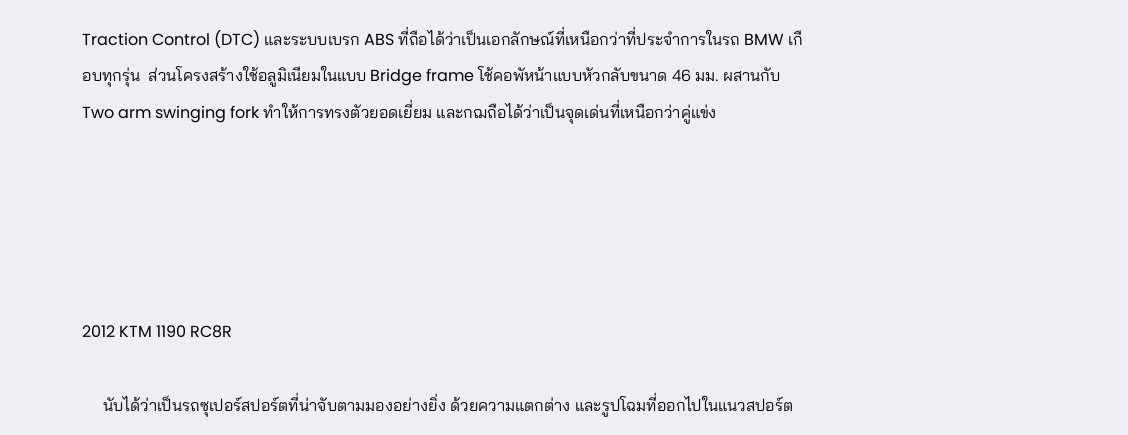Traction Control (DTC) และระบบเบรก ABS ที่ถือได้ว่าเป็นเอกลักษณ์ที่เหนือกว่าที่ประจำการในรถ BMW เกือบทุกรุ่น  ส่วนโครงสร้างใช้อลูมิเนียมในแบบ Bridge frame โช้คอพัหน้าแบบหัวกลับขนาด 46 มม. ผสานกับ Two arm swinging fork ทำให้การทรงตัวยอดเยี่ยม และกฌถือได้ว่าเป็นจุดเด่นที่เหนือกว่าคู่แข่ง





2012 KTM 1190 RC8R

     นับได้ว่าเป็นรถซุเปอร์สปอร์ตที่น่าจับตามมองอย่างยิ่ง ด้วยความแตกต่าง และรูปโฉมที่ออกไปในแนวสปอร์ต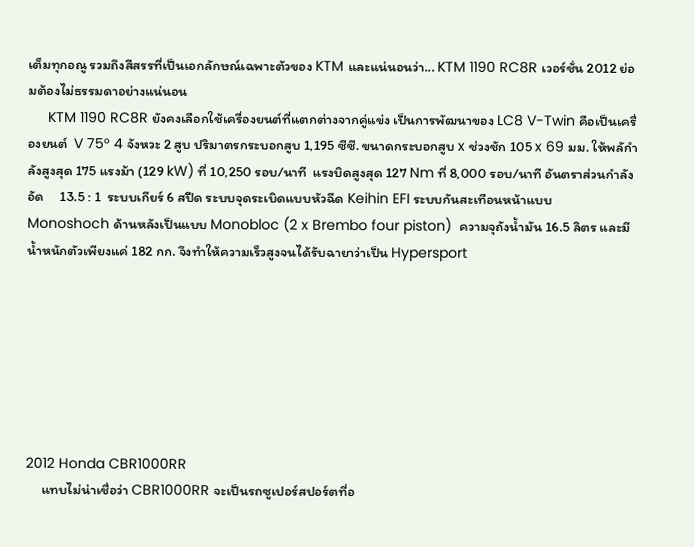เต็มทุกอณู รวมถึงสีสรรที่เป็นเอกลักษณ์เฉพาะตัวของ KTM และแน่นอนว่า... KTM 1190 RC8R เวอร์ชั่น 2012 ย่อมต้องไม่ธรรมดาอย่างแน่นอน
     KTM 1190 RC8R ยังคงเลือกใช้เครื่องยนต์ที่แตกต่างจากคู่แข่ง เป็นการพัฒนาของ LC8 V-Twin คือเป็นเครื่องยนต์  V 75° 4 จังหวะ 2 สูบ ปริมาตรกระบอกสูบ 1,195 ซีซี. ขนาดกระบอกสูบ x ช่วงชัก 105 x 69 มม. ให้พลักำลังสูงสุด 175 แรงม้า (129 kW) ที่ 10,250 รอบ/นาที  แรงบิดสูงสุด 127 Nm ที่ 8,000 รอบ/นาที อันตราส่วนกำลังอัด     13.5 : 1  ระบบเกียร์ 6 สปีด ระบบจุดระเบิดแบบหัวฉีด Keihin EFI ระบบกันสะเทือนหน้าแบบ  Monoshoch ด้านหลังเป็นแบบ Monobloc (2 x Brembo four piston)  ความจุถังน้ำมัน 16.5 ลิตร และมีน้ำหนักตัวเพียงแค่ 182 กก. จึงทำให้ความเร็วสูงจนได้รับฉายาว่าเป็น Hypersport







2012 Honda CBR1000RR
     แทบไม่น่าเชื่อว่า CBR1000RR จะเป็นรถซูเปอร์สปอร์ตที่อ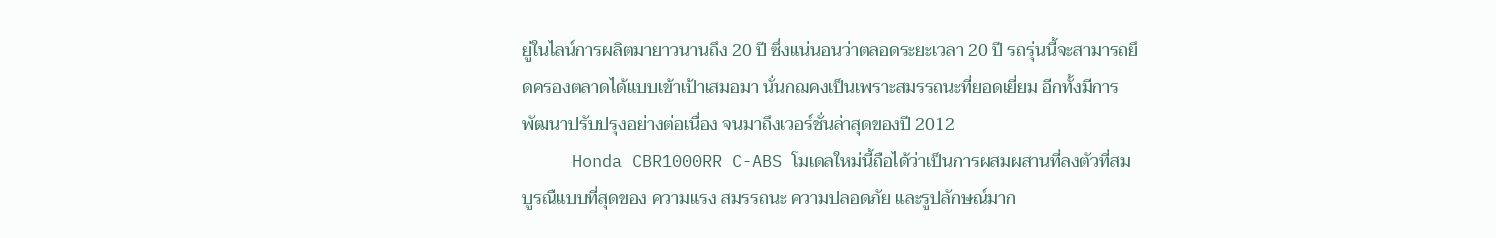ยู่ในไลน์การผลิตมายาวนานถึง 20 ปี ซึ่งแน่นอนว่าตลอดระยะเวลา 20 ปี รถรุ่นนี้จะสามารถยึดครองตลาดได้แบบเข้าเป้าเสมอมา นั่นกฌคงเป็นเพราะสมรรถนะที่ยอดเยี่ยม อีกทั้งมีการพัฒนาปรับปรุงอย่างต่อเนื่อง จนมาถึงเวอร์ชั่นล่าสุดของปี 2012
     Honda CBR1000RR C-ABS โมเดลใหม่นี้ถือได้ว่าเป็นการผสมผสานที่ลงตัวที่สมบูรณืแบบที่สุดของ ความแรง สมรรถนะ ความปลอดภัย และรูปลักษณ์มาก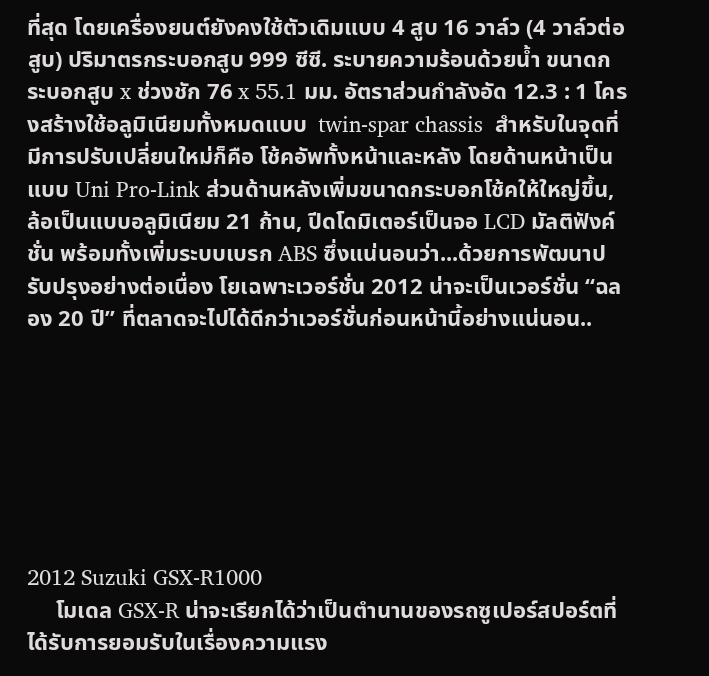ที่สุด โดยเครื่องยนต์ยังคงใช้ตัวเดิมแบบ 4 สูบ 16 วาล์ว (4 วาล์วต่อสูบ) ปริมาตรกระบอกสูบ 999 ซีซี. ระบายความร้อนด้วยน้ำ ขนาดกระบอกสูบ x ช่วงชัก 76 x 55.1 มม. อัตราส่วนกำลังอัด 12.3 : 1 โครงสร้างใช้อลูมิเนียมทั้งหมดแบบ  twin-spar chassis  สำหรับในจุดที่มีการปรับเปลี่ยนใหม่ก็คือ โช้คอัพทั้งหน้าและหลัง โดยด้านหน้าเป็นแบบ Uni Pro-Link ส่วนด้านหลังเพิ่มขนาดกระบอกโช้คให้ใหญ่ขึ้น, ล้อเป็นแบบอลูมิเนียม 21 ก้าน, ปีดโดมิเตอร์เป็นจอ LCD มัลติฟังค์ชั่น พร้อมทั้งเพิ่มระบบเบรก ABS ซึ่งแน่นอนว่า...ด้วยการพัฒนาปรับปรุงอย่างต่อเนื่อง โยเฉพาะเวอร์ชั่น 2012 น่าจะเป็นเวอร์ชั่น “ฉลอง 20 ปี” ที่ตลาดจะไปได้ดีกว่าเวอร์ชั่นก่อนหน้านี้อย่างแน่นอน..







2012 Suzuki GSX-R1000
     โมเดล GSX-R น่าจะเรียกได้ว่าเป็นตำนานของรถซูเปอร์สปอร์ตที่ได้รับการยอมรับในเรื่องความแรง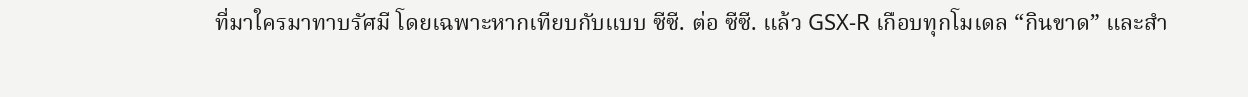ที่มาใครมาทาบรัศมี โดยเฉพาะหากเทียบกับแบบ ซีซี. ต่อ ซีซี. แล้ว GSX-R เกือบทุกโมเดล “กินขาด” และสำ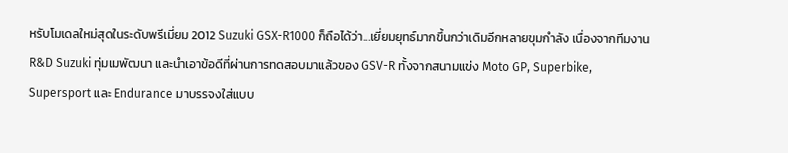หรับโมเดลใหม่สุดในระดับพรีเมี่ยม 2012 Suzuki GSX-R1000 ก็ถือได้ว่า...เยี่ยมยุทธ์มากขึ้นกว่าเดิมอีกหลายขุมกำลัง เนื่องจากทีมงาน R&D Suzuki ทุ่มเมพัฒนา และนำเอาข้อดีที่ผ่านการทดสอบมาแล้วของ GSV-R ทั้งจากสนามแข่ง Moto GP, Superbike, Supersport และ Endurance มาบรรจงใส่แบบ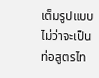เต็มรูปแบบ  ไม่ว่าจะเป็นท่อสูตรไท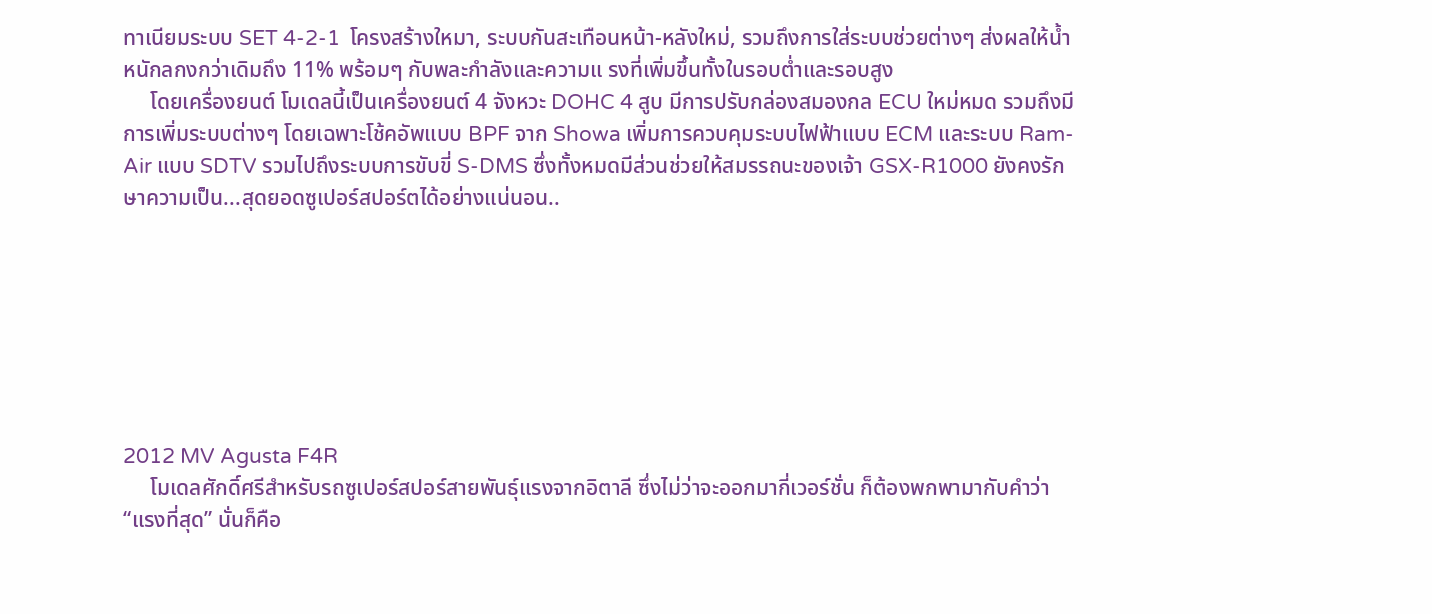ทาเนียมระบบ SET 4-2-1  โครงสร้างใหมา, ระบบกันสะเทือนหน้า-หลังใหม่, รวมถึงการใส่ระบบช่วยต่างๆ ส่งผลให้น้ำหนักลกงกว่าเดิมถึง 11% พร้อมๆ กับพละกำลังและความแ รงที่เพิ่มขึ้นทั้งในรอบต่ำและรอบสูง
     โดยเครื่องยนต์ โมเดลนี้เป็นเครื่องยนต์ 4 จังหวะ DOHC 4 สูบ มีการปรับกล่องสมองกล ECU ใหม่หมด รวมถึงมีการเพิ่มระบบต่างๆ โดยเฉพาะโช้คอัพแบบ BPF จาก Showa เพิ่มการควบคุมระบบไฟฟ้าแบบ ECM และระบบ Ram-Air แบบ SDTV รวมไปถึงระบบการขับขี่ S-DMS ซึ่งทั้งหมดมีส่วนช่วยให้สมรรถนะของเจ้า GSX-R1000 ยังคงรักษาความเป็น...สุดยอดซูเปอร์สปอร์ตได้อย่างแน่นอน..







2012 MV Agusta F4R
     โมเดลศักดิ์ศรีสำหรับรถซูเปอร์สปอร์สายพันธุ์แรงจากอิตาลี ซึ่งไม่ว่าจะออกมากี่เวอร์ชั่น ก็ต้องพกพามากับคำว่า “แรงที่สุด” นั่นก็คือ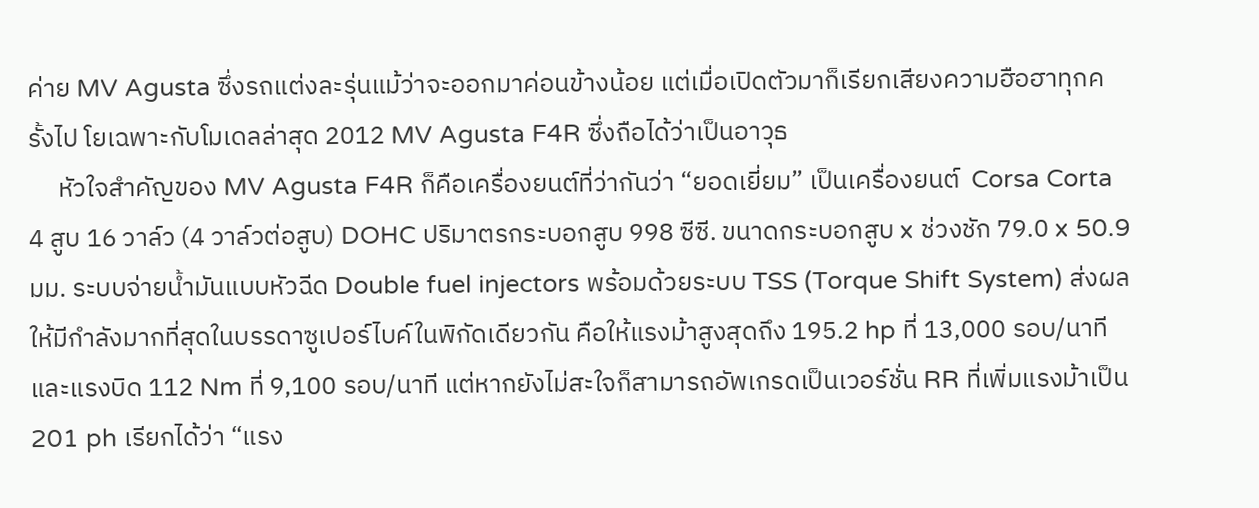ค่าย MV Agusta ซึ่งรถแต่งละรุ่นแม้ว่าจะออกมาค่อนข้างน้อย แต่เมื่อเปิดตัวมาก็เรียกเสียงความฮือฮาทุกครั้งไป โยเฉพาะกับโมเดลล่าสุด 2012 MV Agusta F4R ซึ่งถือได้ว่าเป็นอาวุธ
     หัวใจสำคัญของ MV Agusta F4R ก็คือเครื่องยนต์ที่ว่ากันว่า “ยอดเยี่ยม” เป็นเครื่องยนต์  Corsa Corta 4 สูบ 16 วาล์ว (4 วาล์วต่อสูบ) DOHC ปริมาตรกระบอกสูบ 998 ซีซี. ขนาดกระบอกสูบ x ช่วงชัก 79.0 x 50.9 มม. ระบบจ่ายน้ำมันแบบหัวฉีด Double fuel injectors พร้อมด้วยระบบ TSS (Torque Shift System) ส่งผลให้มีกำลังมากที่สุดในบรรดาซูเปอร์ไบค์ในพิกัดเดียวกัน คือให้แรงม้าสูงสุดถึง 195.2 hp ที่ 13,000 รอบ/นาที และแรงบิด 112 Nm ที่ 9,100 รอบ/นาที แต่หากยังไม่สะใจก็สามารถอัพเกรดเป็นเวอร์ชั่น RR ที่เพิ่มแรงม้าเป็น 201 ph เรียกได้ว่า “แรง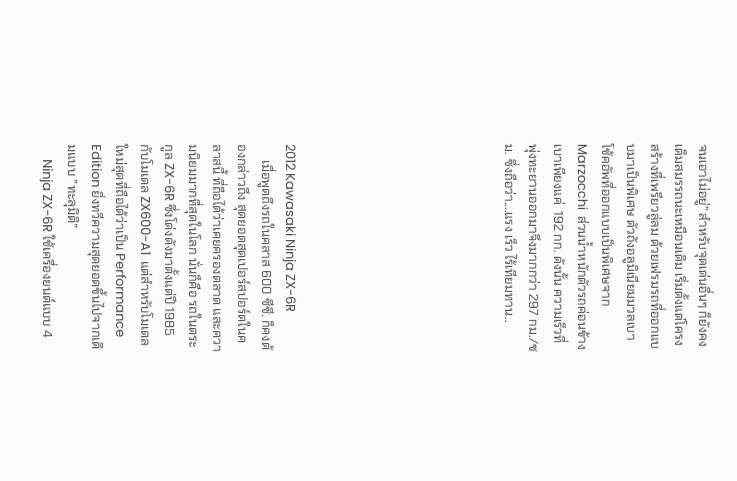จนเอาไม่อยู่” สำหรับจุดเด่นอื่นๆ ก็ยังคงเต็มสมรรถนะเหมือนเดิม เริ่มตั้งแต่โครงสร้างที่เพรียวลู่ลม ด้วยเฟรมรถที่ออกแบบมาเป็นพิเศษ ตัวถังอลูมิเนียมมวลเบา โช้คอัพที่ออกแบบเป็นพิเศษจาก Marzocchi  ส่วนน้ำหนักตัวรถค่อนข้างเบาเพียงแค่  192 กก. ดังนั้น ความเร็วที่พุ่งทะยานออกมาจึงมากกว่า 297 กม./ชม. ซึ่งถือว่า....แรง เร็ว ไร้เทียมทาน..








2012 Kawasaki Ninja ZX-6R
     เมื่อพูดถึงรถในคลาส 600 ซีซี. ก็คงต้องกล่าวถึง สุดยอดสุดเปอร์สปอร์ตในคลาสนี้ ที่ถือได้ว่าเคยครองตลาด และความนิยมมากที่สุดในโลก นั่นก็คือ รถในตระกูล ZX-6R ซึ่งโด่งดังมาตั้งแต่ปี 1985 กับโมเดล ZX600-A1  แต่สำหรับโมเดลใหม่สุดที่ถือได้ว่าเป็น Performance Edition ยิ่งทวีความสุดยอดขึ้นไปจากเดิมแบบ ”ทะลุมิติ”
     Ninja ZX-6R ใช้เครื่องยนต์แบบ 4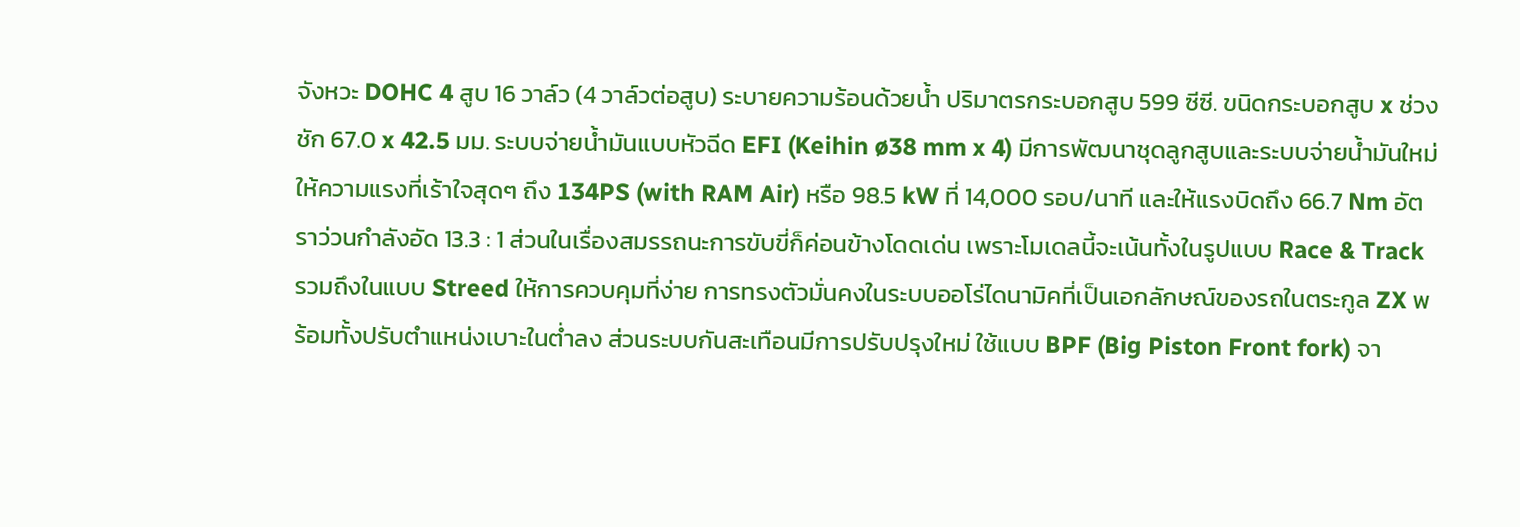จังหวะ DOHC 4 สูบ 16 วาล์ว (4 วาล์วต่อสูบ) ระบายความร้อนด้วยน้ำ ปริมาตรกระบอกสูบ 599 ซีซี. ขนิดกระบอกสูบ x ช่วงชัก 67.0 x 42.5 มม. ระบบจ่ายน้ำมันแบบหัวฉีด EFI (Keihin ø38 mm x 4) มีการพัฒนาชุดลูกสูบและระบบจ่ายน้ำมันใหม่  ให้ความแรงที่เร้าใจสุดๆ ถึง 134PS (with RAM Air) หรือ 98.5 kW ที่ 14,000 รอบ/นาที และให้แรงบิดถึง 66.7 Nm อัตราว่วนกำลังอัด 13.3 : 1 ส่วนในเรื่องสมรรถนะการขับขี่ก็ค่อนข้างโดดเด่น เพราะโมเดลนี้จะเน้นทั้งในรูปแบบ Race & Track รวมถึงในแบบ Streed ให้การควบคุมที่ง่าย การทรงตัวมั่นคงในระบบออโร่ไดนามิคที่เป็นเอกลักษณ์ของรถในตระกูล ZX พร้อมทั้งปรับตำแหน่งเบาะในต่ำลง ส่วนระบบกันสะเทือนมีการปรับปรุงใหม่ ใช้แบบ BPF (Big Piston Front fork) จา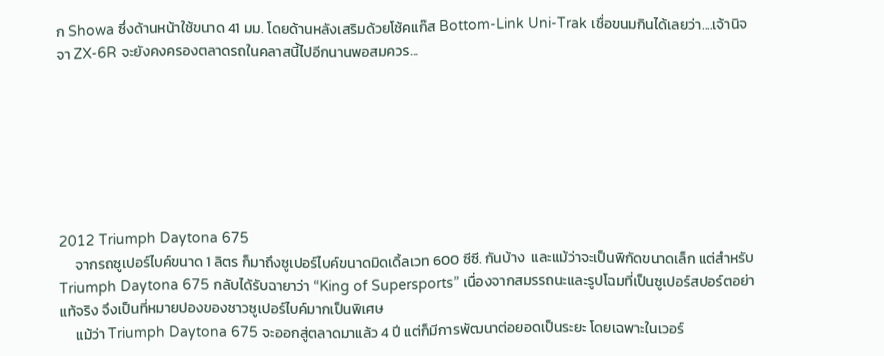ก Showa ซึ่งด้านหน้าใช้ขนาด 41 มม. โดยด้านหลังเสริมด้วยโช้คแก๊ส Bottom-Link Uni-Trak เชื่อขนมกินได้เลยว่า....เจ้านิจจา ZX-6R จะยังคงครองตลาดรถในคลาสนี้ไปอีกนานพอสมควร...







2012 Triumph Daytona 675
     จากรถซูเปอร์ไบค์ขนาด 1 ลิตร ก็มาถึงซูเปอร์ไบค์ขนาดมิดเดิ้ลเวท 600 ซีซี. กันบ้าง  และแม้ว่าจะเป็นพิกัดขนาดเล็ก แต่สำหรับ Triumph Daytona 675 กลับได้รับฉายาว่า “King of Supersports” เนื่องจากสมรรถนะและรูปโฉมที่เป็นซูเปอร์สปอร์ตอย่าแท้จริง จึงเป็นที่หมายปองของชาวซูเปอร์ไบค์มากเป็นพิเศษ
     แม้ว่า Triumph Daytona 675 จะออกสู่ตลาดมาแล้ว 4 ปี แต่ก็มีการพัฒนาต่อยอดเป็นระยะ โดยเฉพาะในเวอร์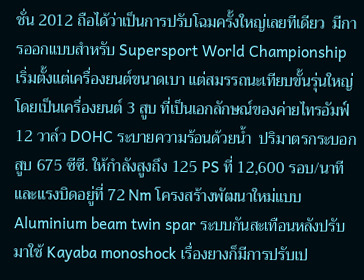ชั่น 2012 ถือได้ว่าเป็นการปรับโฉมครั้งใหญ่เลยทีเดียว  มีการออกแบบสำหรับ Supersport World Championship เริ่มตั้งแต่เครื่องยนต์ขนาดเบา แต่สมรรถนะเทียบขั้นรุ่นใหญ่ โดยเป็นเครื่องยนต์ 3 สูบ ที่เป็นเอกลักษณ์ของค่ายไทรอัมฟ์  12 วาล์ว DOHC ระบายความร้อนด้วยน้ำ  ปริมาตรกระบอกสูบ 675 ซีซี. ให้กำลังสูงถึง 125 PS ที่ 12,600 รอบ/นาที และแรงบิดอยู่ที่ 72 Nm โครงสร้างพัฒนาใหม่แบบ Aluminium beam twin spar ระบบกันสะเทือนหลังปรับมาใช้ Kayaba monoshock เรื่องยางก็มีการปรับเป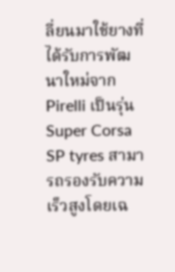ลี่ยนมาใช้ยางที่ได้รับการพัฒนาใหม่จาก Pirelli เป็นรุ่น Super Corsa SP tyres สามารถรองรับความเร็วสูงโดยเฉ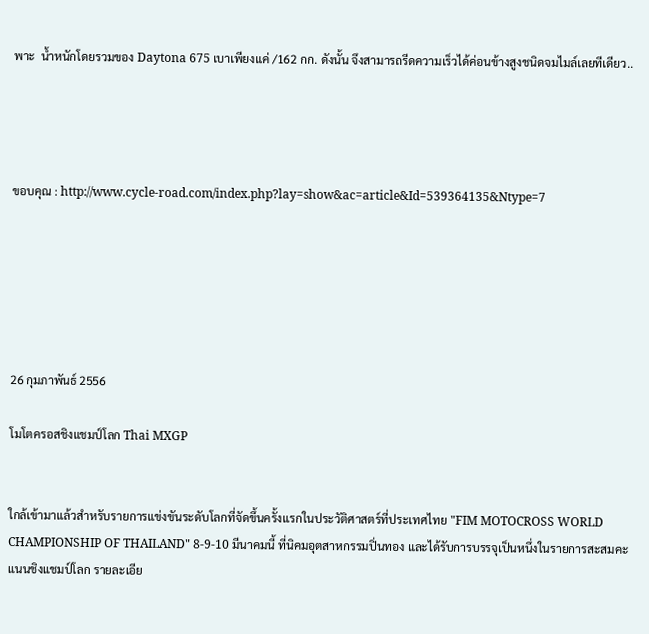พาะ  น้ำหนักโดยรวมของ Daytona 675 เบาเพียงแค่ /162 กก. ดังนั้น จึงสามารถรีดความเร็วได้ค่อนข้างสูงชนิดจมไมล์เลยทีเดียว..




ขอบคุณ : http://www.cycle-road.com/index.php?lay=show&ac=article&Id=539364135&Ntype=7






26 กุมภาพันธ์ 2556

โมโตครอสชิงแชมป์โลก Thai MXGP


ใกล้เข้ามาแล้วสำหรับรายการแข่งขันระดับโลกที่จัดขึ้นครั้งแรกในประวัติศาสตร์ที่ประเทศไทย "FIM MOTOCROSS WORLD CHAMPIONSHIP OF THAILAND" 8-9-10 มีนาคมนี้ ที่นิคมอุตสาหกรรมปิ่นทอง และได้รับการบรรจุเป็นหนึ่งในรายการสะสมคะแนนชิงแชมป์โลก รายละเอีย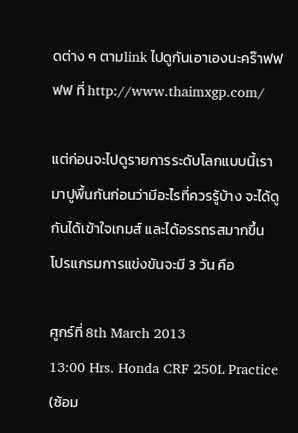ดต่าง ๆ ตามlink ไปดูกันเอาเองนะคร๊าฟฟฟฟ ที่ http://www.thaimxgp.com/

แต่ก่อนจะไปดูรายการระดับโลกแบบนี้เรามาปูพื้นกันก่อนว่ามีอะไรที่ควรรู้บ้าง จะได้ดูกันได้เข้าใจเกมส์ และได้อรรถรสมากขึ้น
โปรแกรมการแข่งขันจะมี 3 วัน คือ

ศูกร์ที่ 8th March 2013
13:00 Hrs. Honda CRF 250L Practice (ซ้อม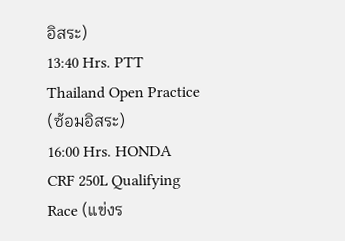อิสระ)
13:40 Hrs. PTT Thailand Open Practice (ซ้อมอิสระ)
16:00 Hrs. HONDA CRF 250L Qualifying Race (แข่งร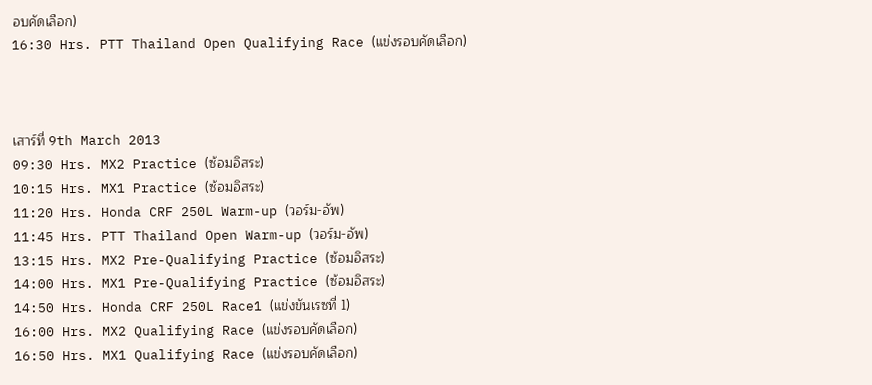อบคัดเลือก)
16:30 Hrs. PTT Thailand Open Qualifying Race (แข่งรอบคัดเลือก)



เสาร์ที่ 9th March 2013
09:30 Hrs. MX2 Practice (ซ้อมอิสระ)
10:15 Hrs. MX1 Practice (ซ้อมอิสระ)
11:20 Hrs. Honda CRF 250L Warm-up (วอร์ม-อัพ)
11:45 Hrs. PTT Thailand Open Warm-up (วอร์ม-อัพ)
13:15 Hrs. MX2 Pre-Qualifying Practice (ซ้อมอิสระ)
14:00 Hrs. MX1 Pre-Qualifying Practice (ซ้อมอิสระ)
14:50 Hrs. Honda CRF 250L Race1 (แข่งขันเรซที่ 1)
16:00 Hrs. MX2 Qualifying Race (แข่งรอบคัดเลือก)
16:50 Hrs. MX1 Qualifying Race (แข่งรอบคัดเลือก)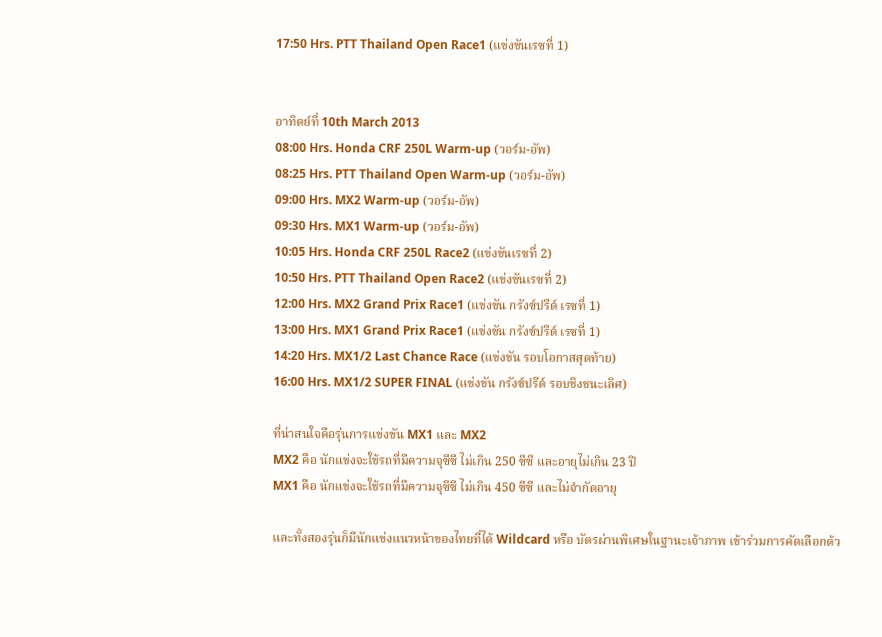17:50 Hrs. PTT Thailand Open Race1 (แข่งขันเรซที่ 1)


อาทิตย์ที่ 10th March 2013
08:00 Hrs. Honda CRF 250L Warm-up (วอร์ม-อัพ)
08:25 Hrs. PTT Thailand Open Warm-up (วอร์ม-อัพ)
09:00 Hrs. MX2 Warm-up (วอร์ม-อัพ)
09:30 Hrs. MX1 Warm-up (วอร์ม-อัพ)
10:05 Hrs. Honda CRF 250L Race2 (แข่งขันเรซที่ 2)
10:50 Hrs. PTT Thailand Open Race2 (แข่งขันเรซที่ 2)
12:00 Hrs. MX2 Grand Prix Race1 (แข่งขัน กรังซ์ปรีด์ เรซที่ 1)
13:00 Hrs. MX1 Grand Prix Race1 (แข่งขัน กรังซ์ปรีด์ เรซที่ 1)
14:20 Hrs. MX1/2 Last Chance Race (แข่งขัน รอบโอกาสสุดท้าย)
16:00 Hrs. MX1/2 SUPER FINAL (แข่งขัน กรังซ์ปรีด์ รอบชิงชนะเลิศ)

ที่น่าสนใจคือรุ่นการแข่งขัน MX1 และ MX2
MX2 คือ นักแข่งจะใช้รถที่มีความจุซีซี ไม่เกิน 250 ซีซี และอายุไม่เกิน 23 ปี
MX1 คือ นักแข่งจะใช้รถที่มีความจุซีซี ไม่เกิน 450 ซีซี และไม่จำกัดอายุ

และทั้งสองรุ่นก็มีนักแข่งแนวหน้าของไทยที่ได้ Wildcard หรือ บัตรผ่านพิเศษในฐานะเจ้าภาพ เข้าร่วมการคัดเลือกด้ว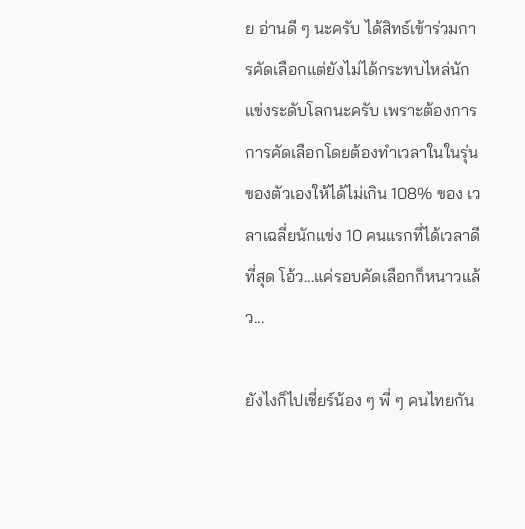ย อ่านดี ๆ นะครับ ได้สิทธ์เข้าร่วมการคัดเลือกแต่ยังไม่ได้กระทบไหล่นักแข่งระดับโลกนะครับ เพราะต้องการการคัดเลือกโดยต้องทำเวลาในในรุ่นของตัวเองให้ได้ไม่เกิน 108% ของ เวลาเฉลี่ยนักแข่ง 10 คนแรกที่ได้เวลาดีที่สุด โอ้ว...แค่รอบคัดเลือกก็หนาวแล้ว...

ยังไงก็ไปเชี่ยร์น้อง ๆ พี่ ๆ คนไทยกัน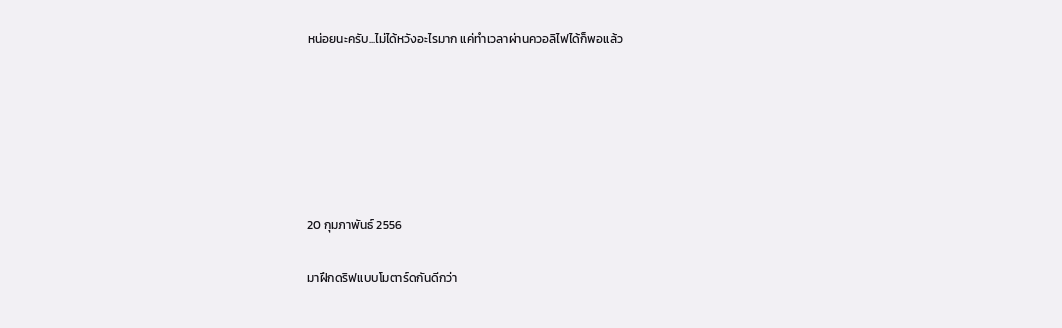หน่อยนะครับ...ไม่ได้หวังอะไรมาก แค่ทำเวลาผ่านควอลิไฟได้ก็พอแล้ว






20 กุมภาพันธ์ 2556

มาฝึกดริฟแบบโมตาร์ดกันดีกว่า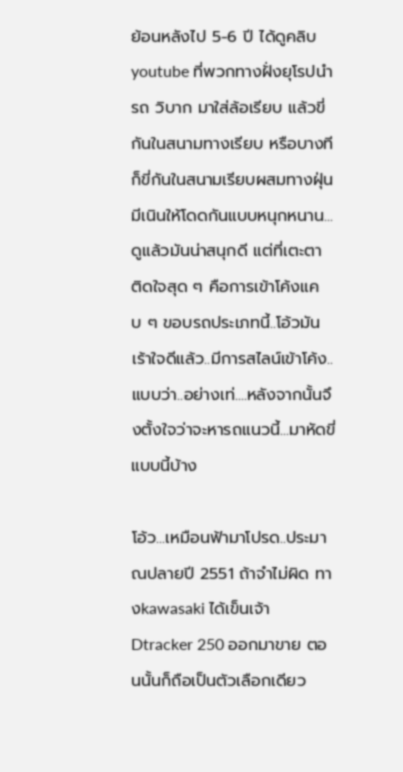ย้อนหลังไป 5-6 ปี ได้ดูคลิบyoutube ที่พวกทางฝั่งยุโรปนำรถ วิบาก มาใส่ล้อเรียบ แล้วขี่กันในสนามทางเรียบ หรือบางทีก็ขี่กันในสนามเรียบผสมทางฝุ่น มีเนินให้โดดกันแบบหนุกหนาน...ดูแล้วมันน่าสนุกดี แต่ที่เตะตา ติดใจสุด ๆ คือการเข้าโค้งแคบ ๆ ขอบรถประเภทนี้..โอ้วมันเร้าใจดีแล้ว..มีการสไลน์เข้าโค้ง..แบบว่า..อย่างเท่....หลังจากนั้นจึงตั้งใจว่าจะหารถแนวนี้...มาหัดขี่แบบนี้บ้าง

โอ้ว...เหมือนฟ้ามาโปรด..ประมาณปลายปี 2551 ถ้าจำไม่ผิด ทางkawasaki ได้เข็นเจ้า Dtracker 250 ออกมาขาย ตอนนั้นก็ถือเป็นตัวเลือกเดียว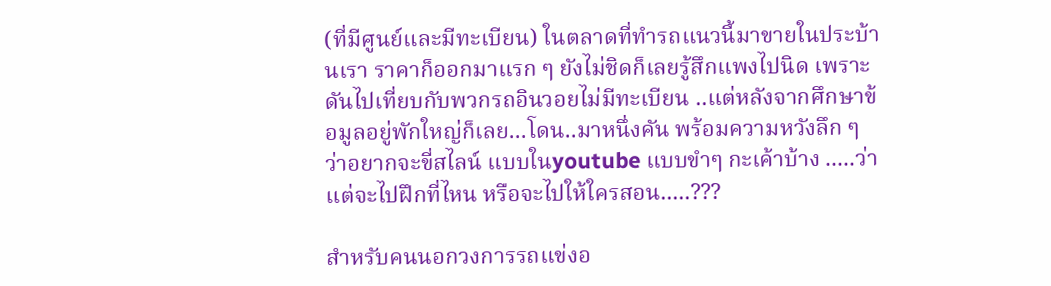(ที่มีศูนย์และมีทะเบียน) ในตลาดที่ทำรถแนวนี้มาขายในประบ้านเรา ราคาก็ออกมาแรก ๆ ยังไม่ชิดก็เลยรู้สึกแพงไปนิด เพราะดันไปเที่ยบกับพวกรถอินวอยไม่มีทะเบียน ..แต่หลังจากศึกษาข้อมูลอยู่พักใหญ่ก็เลย...โดน..มาหนึ่งคัน พร้อมความหวังลึก ๆ ว่าอยากจะขี่สไลน์ แบบในyoutube แบบขำๆ กะเค้าบ้าง .....ว่าแต่จะไปฝึกที่ไหน หรือจะไปให้ใครสอน.....???

สำหรับคนนอกวงการรถแข่งอ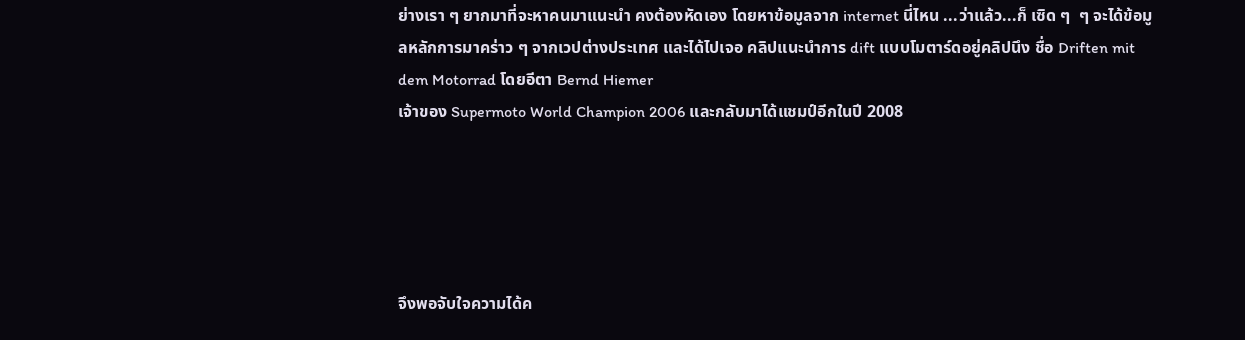ย่างเรา ๆ ยากมาที่จะหาคนมาแนะนำ คงต้องหัดเอง โดยหาข้อมูลจาก internet นี่ไหน ...ว่าแล้ว...ก็ เซิด ๆ  ๆ จะได้ข้อมูลหลักการมาคร่าว ๆ จากเวปต่างประเทศ และได้ไปเจอ คลิปแนะนำการ dift แบบโมตาร์ดอยู่คลิปนึง ชื่อ Driften mit dem Motorrad โดยอีตา Bernd Hiemer
เจ้าของ Supermoto World Champion 2006 และกลับมาได้แชมป์อีกในปี 2008





จึงพอจับใจความได้ค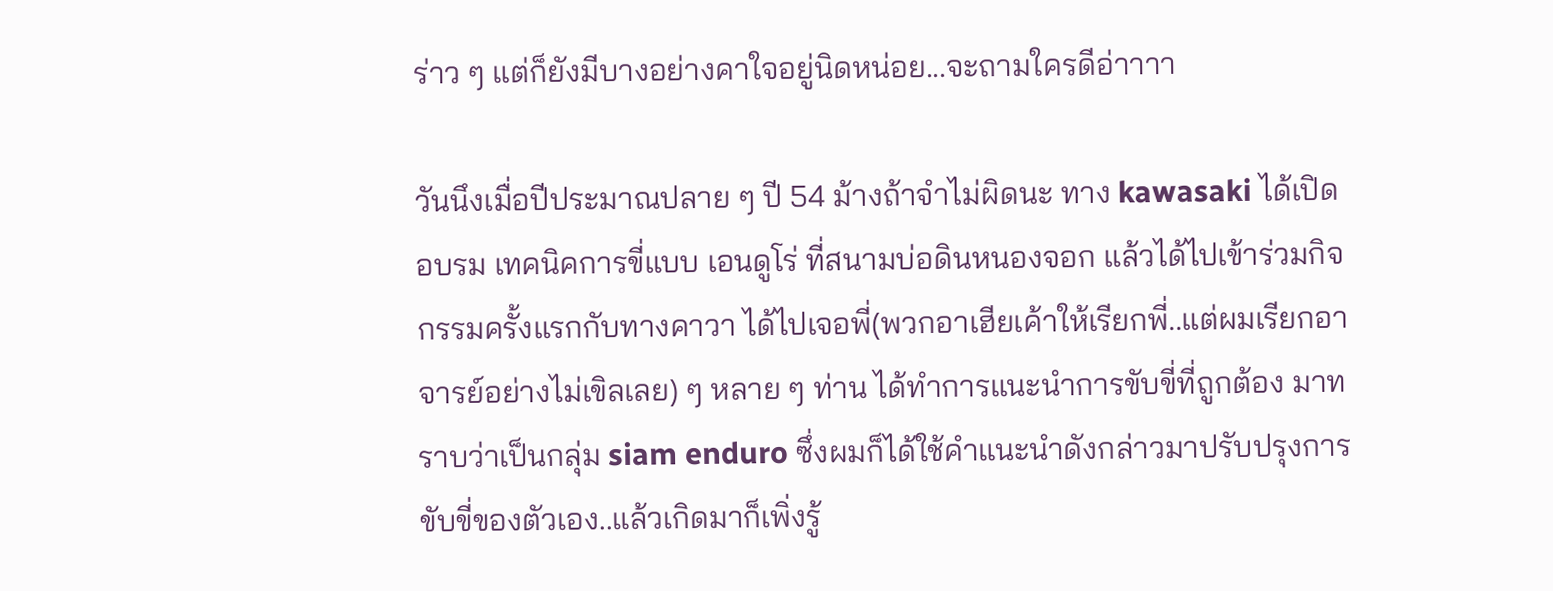ร่าว ๆ แต่ก็ยังมีบางอย่างคาใจอยู่นิดหน่อย...จะถามใครดีอ่าาาา

วันนึงเมื่อปีประมาณปลาย ๆ ปี 54 ม้างถ้าจำไม่ผิดนะ ทาง kawasaki ได้เปิด อบรม เทคนิคการขี่แบบ เอนดูโร่ ที่สนามบ่อดินหนองจอก แล้วได้ไปเข้าร่วมกิจกรรมครั้งแรกกับทางคาวา ได้ไปเจอพี่(พวกอาเฮียเค้าให้เรียกพี่..แต่ผมเรียกอาจารย์อย่างไม่เขิลเลย) ๆ หลาย ๆ ท่าน ได้ทำการแนะนำการขับขี่ที่ถูกต้อง มาทราบว่าเป็นกลุ่ม siam enduro ซึ่งผมก็ได้ใช้คำแนะนำดังกล่าวมาปรับปรุงการขับขี่ของตัวเอง..แล้วเกิดมาก็เพิ่งรู้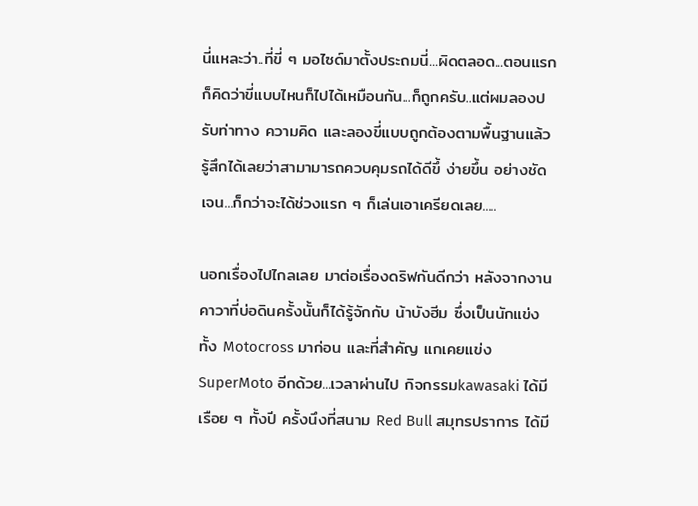นี่แหละว่า..ที่ขี่ ๆ มอไซด์มาตั้งประถมนี่...ผิดตลอด...ตอนแรกก็คิดว่าขี่แบบไหนก็ไปได้เหมือนกัน...ก็ถูกครับ..แต่ผมลองปรับท่าทาง ความคิด และลองขี่แบบถูกต้องตามพื้นฐานแล้ว รู้สึกได้เลยว่าสามามารถควบคุมรถได้ดีขึ้ ง่ายขึ้น อย่างชัดเจน...ก็กว่าจะได้ช่วงแรก ๆ ก็เล่นเอาเครียดเลย.....

นอกเรื่องไปไกลเลย มาต่อเรื่องดริฟกันดีกว่า หลังจากงานคาวาที่บ่อดินครั้งนั้นก็ได้รู้จักกับ น้าบังฮีม ซึ่งเป็นนักแข่งทั้ง Motocross มาก่อน และที่สำคัญ แกเคยแข่ง SuperMoto อีกด้วย...เวลาผ่านไป กิจกรรมkawasaki ได้มีเรือย ๆ ทั้งปี ครั้งนึงที่สนาม Red Bull สมุทรปราการ ได้มี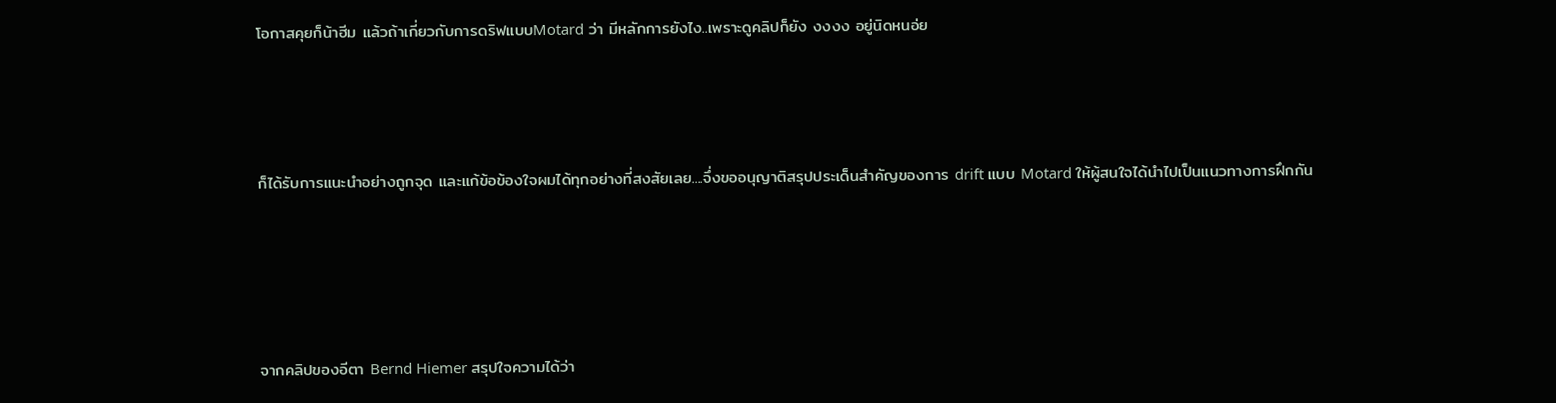โอกาสคุยก็น้าฮีม แล้วถ้าเกี่ยวกับการดริฟแบบMotard ว่า มีหลักการยังไง..เพราะดูคลิปก็ยัง งงงง อยู่นิดหนอ่ย



ก็ได้รับการแนะนำอย่างถูกจุด และแก้ข้อข้องใจผมได้ทุกอย่างที่สงสัยเลย....จึ่งขออนุญาติสรุปประเด็นสำคัญของการ drift แบบ Motard ให้ผู้สนใจได้นำไปเป็นแนวทางการฝึกกัน




จากคลิปของอีตา Bernd Hiemer สรุปใจความได้ว่า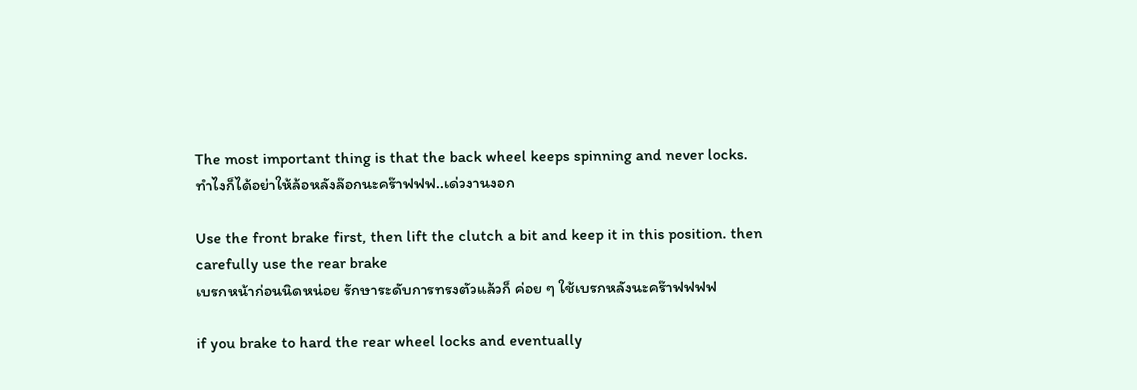The most important thing is that the back wheel keeps spinning and never locks.
ทำไงก็ได้อย่าให้ล้อหลังล๊อกนะคร๊าฟฟฟ..เด่วงานงอก

Use the front brake first, then lift the clutch a bit and keep it in this position. then carefully use the rear brake
เบรกหน้าก่อนนิดหน่อย รักษาระดับการทรงตัวแล้วก็ ค่อย ๆ ใช้เบรกหลังนะคร๊าฟฟฟฟ

if you brake to hard the rear wheel locks and eventually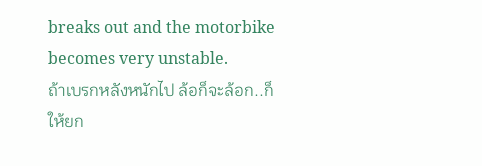breaks out and the motorbike becomes very unstable.
ถ้าเบรกหลังหนักไป ล้อก็จะล้อก..ก็ให้ยก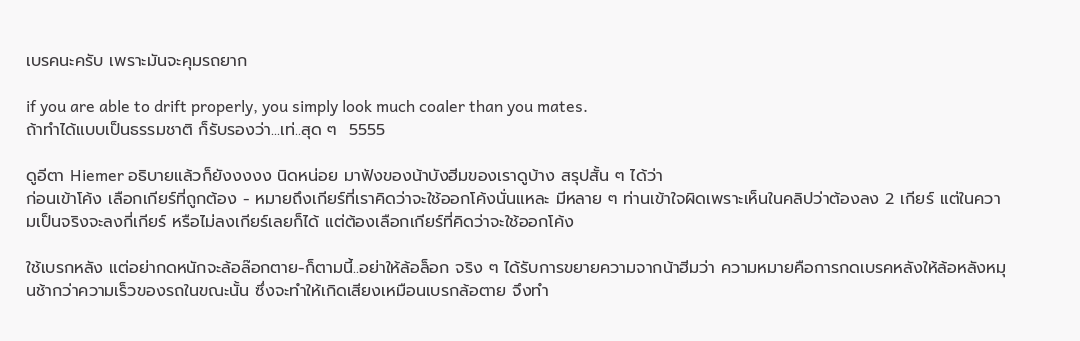เบรคนะครับ เพราะมันจะคุมรถยาก

if you are able to drift properly, you simply look much coaler than you mates.
ถ้าทำได้แบบเป็นธรรมชาติ ก็รับรองว่า...เท่..สุด ๆ  5555

ดูอีตา Hiemer อธิบายแล้วก็ยังงงงง นิดหน่อย มาฟังของน้าบังฮีมของเราดูบ้าง สรุปสั้น ๆ ได้ว่า
ก่อนเข้าโค้ง เลือกเกียร์ที่ถูกต้อง - หมายถึงเกียร์ที่เราคิดว่าจะใช้ออกโค้งนั่นแหละ มีหลาย ๆ ท่านเข้าใจผิดเพราะเห็นในคลิปว่าต้องลง 2 เกียร์ แต่ในความเป็นจริงจะลงกี่เกียร์ หรือไม่ลงเกียร์เลยก็ได้ แต่ต้องเลือกเกียร์ที่คิดว่าจะใช้ออกโค้ง

ใช้เบรกหลัง แต่อย่ากดหนักจะล้อล๊อกตาย-ก็ตามนี้..อย่าให้ล้อล็อก จริง ๆ ได้รับการขยายความจากน้าฮีมว่า ความหมายคือการกดเบรคหลังให้ล้อหลังหมุนช้ากว่าความเร็วของรถในขณะนั้น ซึ่งจะทำให้เกิดเสียงเหมือนเบรกล้อตาย จึงทำ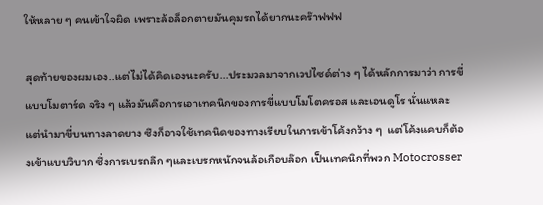ให้หลาย ๆ คนเข้าใจผิด เพราะล้อล็อกตายมันคุมรถได้ยากนะคร๊าฟฟฟ

สุดท้ายของผมเอง..แต่ไม่ได้คิดเองนะครับ...ประมวลมาจากเวปไซด์ต่าง ๆ ได้หลักการมาว่า การขี่แบบโมตาร์ด จริง ๆ แล้วมันคือการเอาเทคนิกของการขี่แบบโมโตครอส และเอนดูโร นั่นแหละ แต่นำมาขี่บนทางลาดยาง ซึงก็อาจใช้เทคนิดของทางเรียบในการเข้าโค้งกว้าง ๆ  แต่โค้งแคบก็ต้องเข้าแบบวิบาก ซึ่งการเบรถลึก ๆและเบรกหนักจนล้อเกือบล๊อก เป็นเทคนิกที่พวก Motocrosser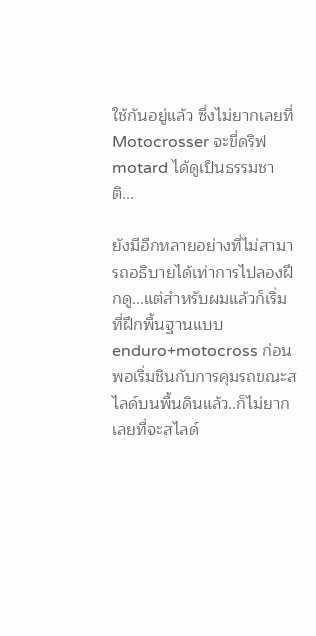ใช้กันอยู่แล้ว ซึ่งไม่ยากเลยที่Motocrosser จะขี่ดริฟmotard ได้ดูเป็นธรรมชาติ...

ยังมีอีกหลายอย่างที่ไม่สามารถอธิบายได้เท่าการไปลองฝึกดู...แต่สำหรับผมแล้วก็เริ่มที่ฝึกพื้นฐานแบบenduro+motocross ก่อน พอเริ่มชินกับการคุมรถขณะสไลด์บนพื้นดินแล้ว..ก็ไม่ยากเลยที่จะสไลด์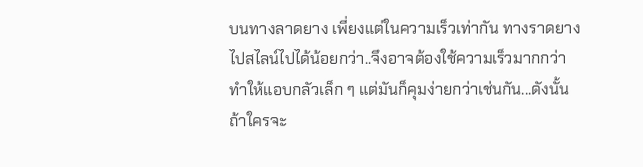บนทางลาดยาง เพี่ยงแต่ในความเร็วเท่ากัน ทางราดยางไปสไลน์ไปได้น้อยกว่า..จึงอาจต้องใช้ความเร็วมากกว่า ทำให้แอบกลัวเล็ก ๆ แต่มันก็คุมง่ายกว่าเช่นกัน...ดังนั้นถ้าใครจะ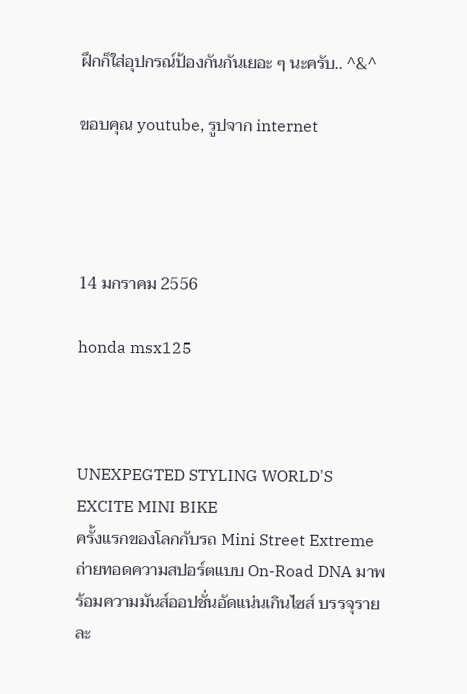ฝึกก็ใส่อุปกรณ์ป้องกันกันเยอะ ๆ นะครับ.. ^&^

ขอบคุณ youtube, รูปจาก internet




14 มกราคม 2556

honda msx125



UNEXPEGTED STYLING WORLD'S EXCITE MINI BIKE
ครั้งแรกของโลกกับรถ Mini Street Extreme ถ่ายทอดความสปอร์ตแบบ On-Road DNA มาพร้อมความมันส์ออปชั่นอัดแน่นเกินไซส์ บรรจุรายละ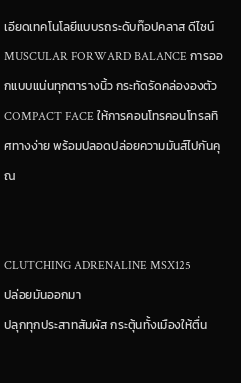เอียดเทคโนโลยีแบบรถระดับท๊อปคลาส ดีไซน์ MUSCULAR FORWARD BALANCE การออกแบบแน่นทุกตารางนิ้ว กระทัดรัดคล่ององตัว COMPACT FACE ให้การคอนโทรคอนโทรลทิศทางง่าย พร้อมปลอดปล่อยความมันส์ไปกันคุณ


CLUTCHING ADRENALINE MSX125
ปล่อยมันออกมา
ปลุกทุกประสาทสัมผัส กระตุ้นทั้งเมืองให้ตื่น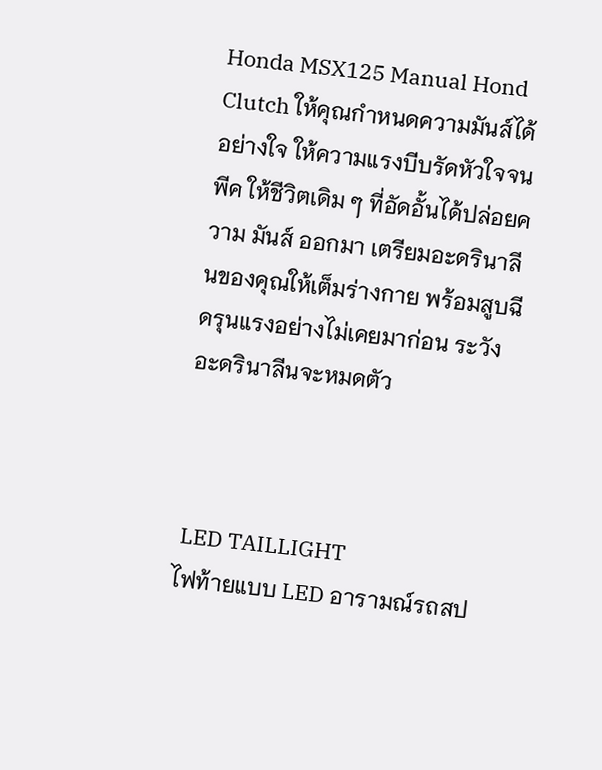Honda MSX125 Manual Hond Clutch ให้คุณกำหนดความมันส์ได้อย่างใจ ให้ความแรงบีบรัดหัวใจจนพีค ให้ชีวิตเดิม ๆ ที่อัดอั้นได้ปล่อยความ มันส์ ออกมา เตรียมอะดรินาลีนของคุณให้เต็มร่างกาย พร้อมสูบฉีดรุนแรงอย่างไม่เคยมาก่อน ระวังอะดรินาลีนจะหมดตัว



 LED TAILLIGHT
ไฟท้ายแบบ LED อารามณ์รถสป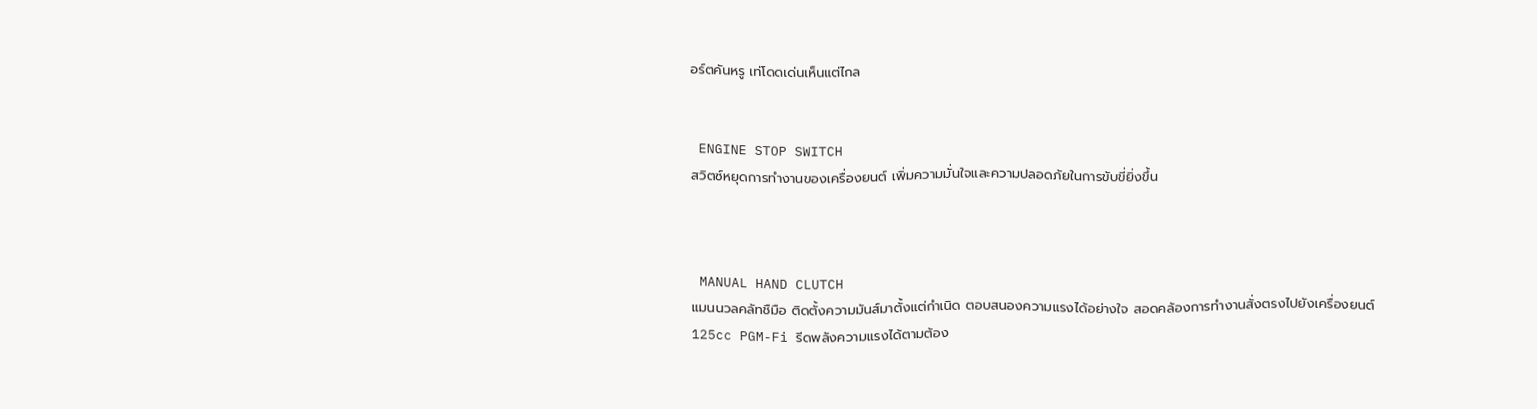อร์ตคันหรู เท่โดดเด่นเห็นแต่ไกล


 ENGINE STOP SWITCH
สวิตซ์หยุดการทำงานของเครื่องยนต์ เพิ่มความมั่นใจและความปลอดภัยในการขับขี่ยิ่งขึ้น



 MANUAL HAND CLUTCH
แมนนวลคลัทชืมือ ติดตั้งความมันส์มาตั้งแต่กำเนิด ตอบสนองความแรงได้อย่างใจ สอดคล้องการทำงานสั่งตรงไปยังเครื่องยนต์ 125cc PGM-Fi รีดพลังความแรงได้ตามต้อง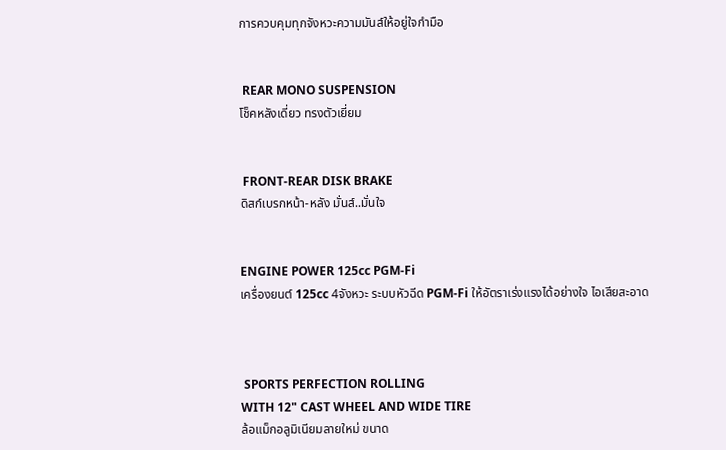การควบคุมทุกจังหวะความมันส์ให้อยู่ใจกำมือ


 REAR MONO SUSPENSION
โช็คหลังเดี่ยว ทรงตัวเยี่ยม


 FRONT-REAR DISK BRAKE
ดิสก์เบรกหน้า-หลัง มั่นส์..มั่นใจ


ENGINE POWER 125cc PGM-Fi
เครื่องยนต์ 125cc 4จังหวะ ระบบหัวฉีด PGM-Fi ให้อัตราเร่งแรงได้อย่างใจ ไอเสียสะอาด



 SPORTS PERFECTION ROLLING
WITH 12" CAST WHEEL AND WIDE TIRE
ล้อแม็กอลูมิเนียมลายใหม่ ขนาด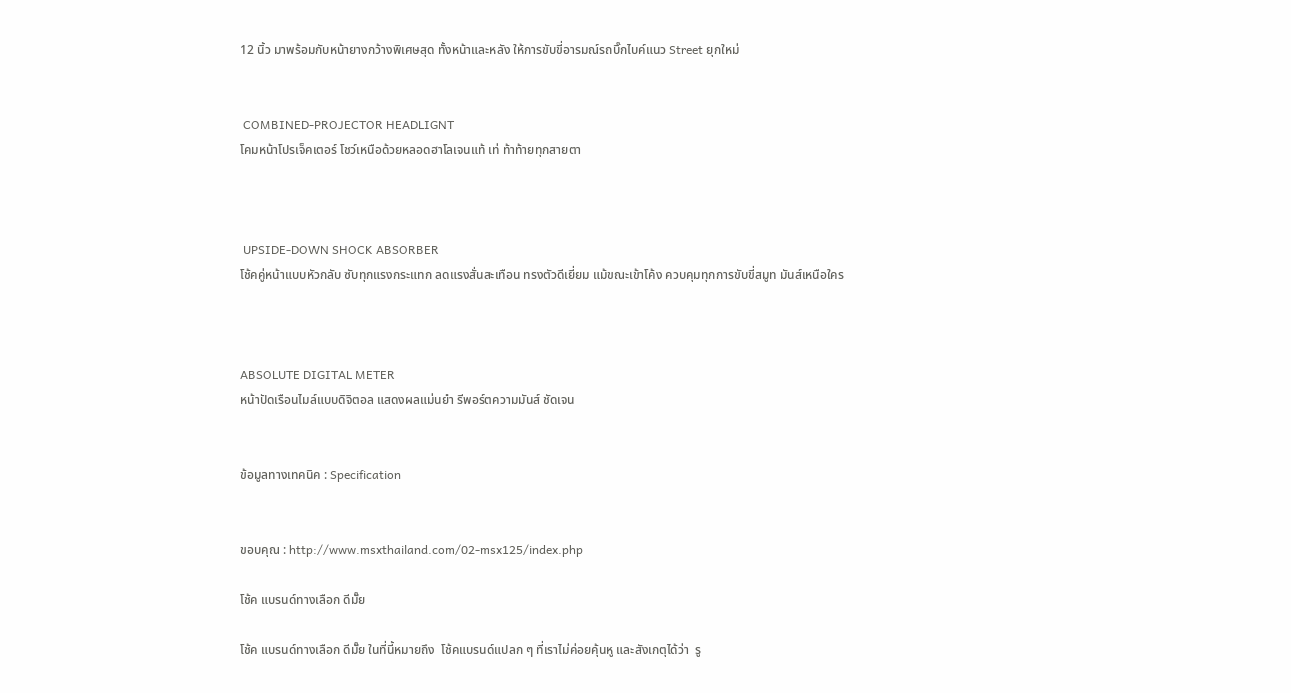12 นิ้ว มาพร้อมกับหน้ายางกว้างพิเศษสุด ทั้งหน้าและหลัง ให้การขับขี่อารมณ์รถบิ๊กไบค์แนว Street ยุกใหม่


 COMBINED-PROJECTOR HEADLIGNT
โคมหน้าโปรเจ็คเตอร์ โชว์เหนือด้วยหลอดฮาโลเจนแท้ เท่ ท้าท้ายทุกสายตา



 UPSIDE-DOWN SHOCK ABSORBER
โช้คคู่หน้าแบบหัวกลับ ซับทุกแรงกระแทก ลดแรงสั่นสะเทือน ทรงตัวดีเยี่ยม แม้ขณะเข้าโค้ง ควบคุมทุกการขับขี่สมูท มันส์เหนือใคร



ABSOLUTE DIGITAL METER
หน้าปัดเรือนไมล์แบบดิจิตอล แสดงผลแม่นยำ รีพอร์ตความมันส์ ชัดเจน


ข้อมูลทางเทคนิค : Specification


ขอบคุณ : http://www.msxthailand.com/02-msx125/index.php

โช้ค แบรนด์ทางเลือก ดีมั๊ย

โช้ค แบรนด์ทางเลือก ดีมั๊ย ในที่นี้หมายถึง  โช้คแบรนด์แปลก ๆ ที่เราไม่ค่อยคุ้นหู และสังเกตุได้ว่า  รู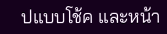ปแบบโช้ค และหน้า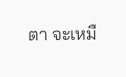ตา จะเหมื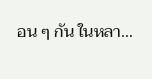อน ๆ กัน ในหลา...